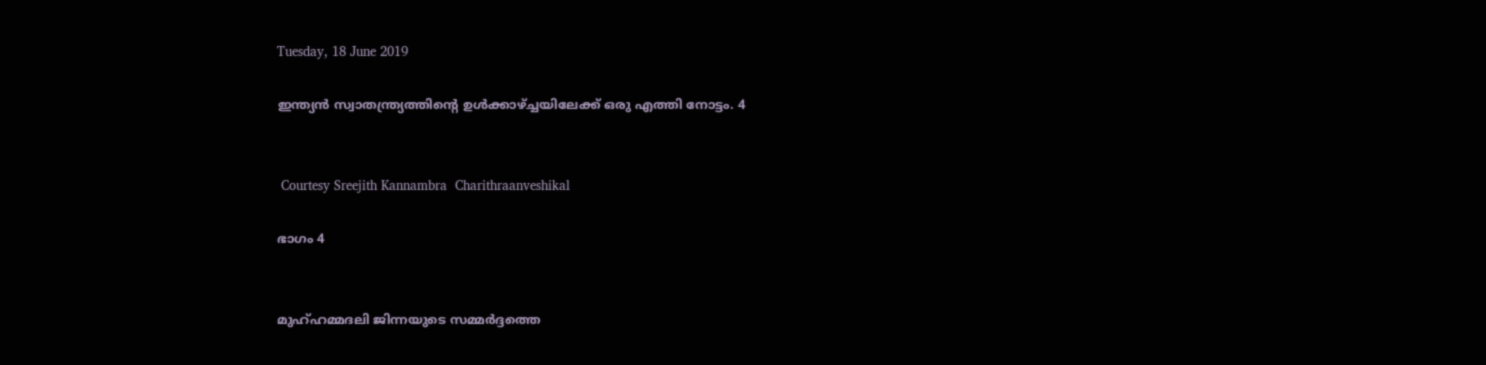Tuesday, 18 June 2019

ഇന്ത്യൻ സ്വാതന്ത്ര്യത്തിൻ്റെ ഉൾക്കാഴ്ച്ചയിലേക്ക് ഒരു എത്തി നോട്ടം. 4


 Courtesy Sreejith Kannambra  Charithraanveshikal

ഭാഗം 4


മുഹ്ഹമ്മദലി ജിന്നയുടെ സമ്മർദ്ദത്തെ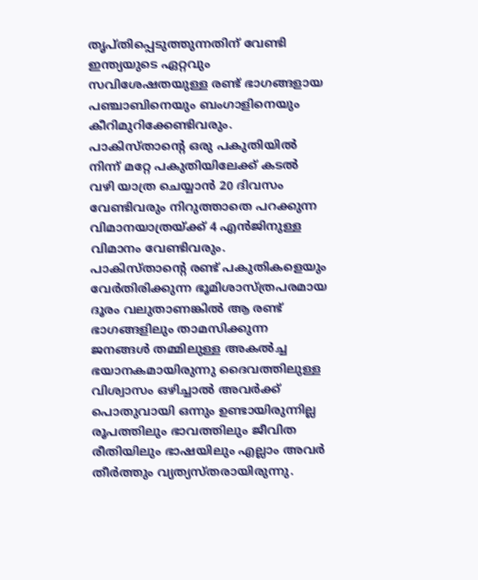തൃപ്തിപ്പെടുത്തുന്നതിന് വേണ്ടി ഇന്ത്യയുടെ ഏറ്റവും സവിശേഷതയുള്ള രണ്ട് ഭാഗങ്ങളായ പഞ്ചാബിനെയും ബംഗാളിനെയും കീറിമുറിക്കേണ്ടിവരും. പാകിസ്താൻ്റെ ഒരു പകുതിയിൽ നിന്ന് മറ്റേ പകുതിയിലേക്ക് കടൽ വഴി യാത്ര ചെയ്യാൻ 20 ദിവസം വേണ്ടിവരും നിറുത്താതെ പറക്കുന്ന വിമാനയാത്രയ്ക്ക് 4 എൻജിനുള്ള വിമാനം വേണ്ടിവരും.
പാകിസ്താൻ്റെ രണ്ട് പകുതികളെയും വേർതിരിക്കുന്ന ഭൂമിശാസ്ത്രപരമായ ദൂരം വലുതാണങ്കിൽ ആ രണ്ട് ഭാഗങ്ങളിലും താമസിക്കുന്ന ജനങ്ങൾ തമ്മിലുള്ള അകൽച്ച ഭയാനകമായിരുന്നു ദൈവത്തിലുള്ള വിശ്വാസം ഒഴിച്ചാൽ അവർക്ക് പൊതുവായി ഒന്നും ഉണ്ടായിരുന്നില്ല രൂപത്തിലും ഭാവത്തിലും ജീവിത രീതിയിലും ഭാഷയിലും എല്ലാം അവർ തീർത്തും വ്യത്യസ്തരായിരുന്നു.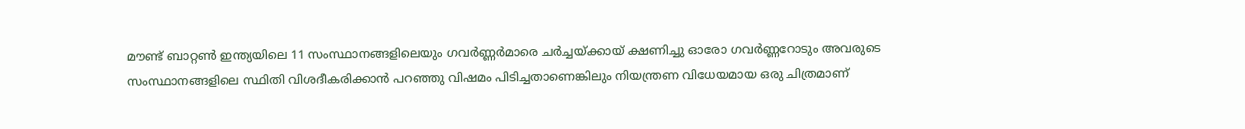മൗണ്ട് ബാറ്റൺ ഇന്ത്യയിലെ 11 സംസ്ഥാനങ്ങളിലെയും ഗവർണ്ണർമാരെ ചർച്ചയ്ക്കായ് ക്ഷണിച്ചു ഓരോ ഗവർണ്ണറോടും അവരുടെ സംസ്ഥാനങ്ങളിലെ സ്ഥിതി വിശദീകരിക്കാൻ പറഞ്ഞു വിഷമം പിടിച്ചതാണെങ്കിലും നിയന്ത്രണ വിധേയമായ ഒരു ചിത്രമാണ്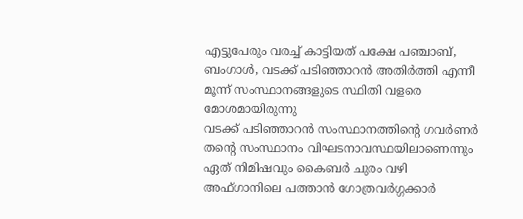എട്ടുപേരും വരച്ച് കാട്ടിയത് പക്ഷേ പഞ്ചാബ്, ബംഗാൾ, വടക്ക് പടിഞ്ഞാറൻ അതിർത്തി എന്നീ മൂന്ന് സംസ്ഥാനങ്ങളുടെ സ്ഥിതി വളരെ മോശമായിരുന്നു
വടക്ക് പടിഞ്ഞാറൻ സംസ്ഥാനത്തിൻ്റെ ഗവർണർ തൻ്റെ സംസ്ഥാനം വിഘടനാവസ്ഥയിലാണെന്നും ഏത് നിമിഷവും കൈബർ ചുരം വഴി അഫ്ഗാനിലെ പത്താൻ ഗോത്രവർഗ്ഗക്കാർ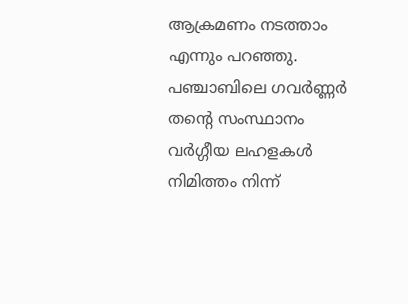ആക്രമണം നടത്താം എന്നും പറഞ്ഞു. പഞ്ചാബിലെ ഗവർണ്ണർ തൻ്റെ സംസ്ഥാനം വർഗ്ഗീയ ലഹളകൾ നിമിത്തം നിന്ന്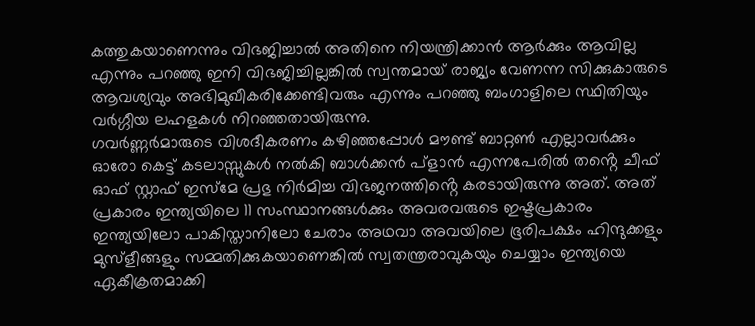കത്തുകയാണെന്നും വിഭജിച്ചാൽ അതിനെ നിയന്ത്രിക്കാൻ ആർക്കും ആവില്ല എന്നും പറഞ്ഞു ഇനി വിഭജിച്ചില്ലങ്കിൽ സ്വന്തമായ് രാജ്യം വേണന്ന സിക്കുകാരുടെ ആവശ്യവും അഭിമുഖീകരിക്കേണ്ടിവരും എന്നും പറഞ്ഞു ബംഗാളിലെ സ്ഥിതിയും വർഗ്ഗീയ ലഹളകൾ നിറഞ്ഞതായിരുന്നു.
ഗവർണ്ണർമാരുടെ വിശദീകരണം കഴിഞ്ഞപ്പോൾ മൗണ്ട് ബാറ്റൺ എല്ലാവർക്കും ഓരോ കെട്ട് കടലാസ്സുകൾ നൽകി ബാൾക്കൻ പ്ളാൻ എന്നപേരിൽ തൻ്റെ ചീഫ് ഓഫ് സ്റ്റാഫ് ഇസ്മേ പ്രഭു നിർമിച്ച വിഭജനത്തിൻ്റെ കരടായിരുന്നു അത്. അത് പ്രകാരം ഇന്ത്യയിലെ 11 സംസ്ഥാനങ്ങൾക്കും അവരവരുടെ ഇഷ്ടപ്രകാരം ഇന്ത്യയിലോ പാകിസ്താനിലോ ചേരാം അഥവാ അവയിലെ ഭൂരിപക്ഷം ഹിന്ദുക്കളും മുസ്ളീങ്ങളും സമ്മതിക്കുകയാണെങ്കിൽ സ്വതന്ത്രരാവുകയും ചെയ്യാം ഇന്ത്യയെ ഏകീക്രതമാക്കി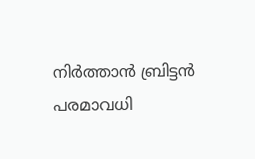നിർത്താൻ ബ്രിട്ടൻ പരമാവധി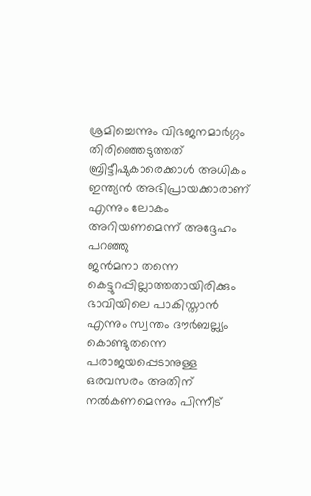ശ്രമിച്ചെന്നും വിഭജനമാർഗ്ഗം തിരിഞ്ഞെടുത്തത് ബ്രിട്ടീഷുകാരെക്കാൾ അധികം ഇന്ത്യൻ അഭിപ്രായക്കാരാണ് എന്നും ലോകം അറിയണമെന്ന് അദ്ദേഹം പറഞ്ഞു
ജൻമനാ തന്നെ കെട്ടുറപ്പില്ലാത്തതായിരിക്കും ഭാവിയിലെ പാകിസ്താൻ എന്നും സ്വന്തം ദൗർബല്ല്യം കൊണ്ടുതന്നെ പരാജയപ്പെടാനുള്ള ഒരവസരം അതിന് നൽകണമെന്നും പിന്നീട്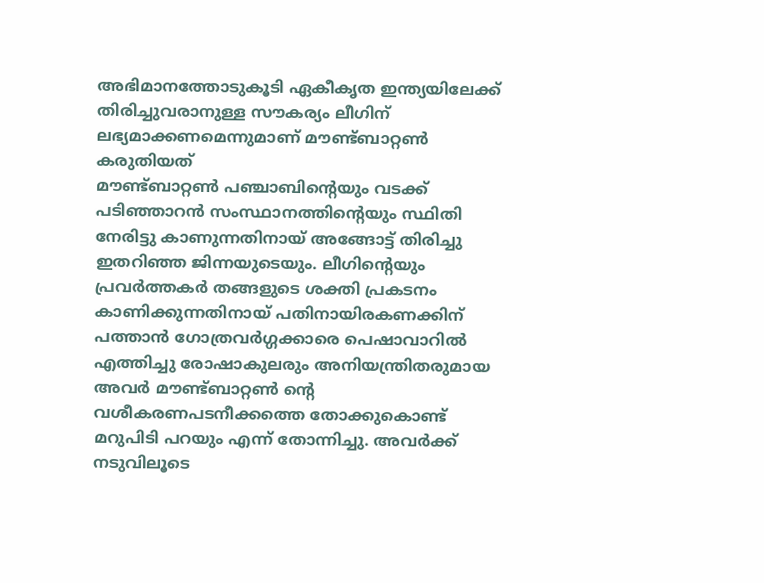അഭിമാനത്തോടുകൂടി ഏകീകൃത ഇന്ത്യയിലേക്ക് തിരിച്ചുവരാനുള്ള സൗകര്യം ലീഗിന് ലഭ്യമാക്കണമെന്നുമാണ് മൗണ്ട്ബാറ്റൺ കരുതിയത്
മൗണ്ട്ബാറ്റൺ പഞ്ചാബിൻ്റെയും വടക്ക് പടിഞ്ഞാറൻ സംസ്ഥാനത്തിൻ്റെയും സ്ഥിതി നേരിട്ടു കാണുന്നതിനായ് അങ്ങോട്ട് തിരിച്ചു ഇതറിഞ്ഞ ജിന്നയുടെയും. ലീഗിൻ്റെയും പ്രവർത്തകർ തങ്ങളുടെ ശക്തി പ്രകടനം കാണിക്കുന്നതിനായ് പതിനായിരകണക്കിന് പത്താൻ ഗോത്രവർഗ്ഗക്കാരെ പെഷാവാറിൽ എത്തിച്ചു രോഷാകുലരും അനിയന്ത്രിതരുമായ അവർ മൗണ്ട്ബാറ്റൺ ൻ്റെ വശീകരണപടനീക്കത്തെ തോക്കുകൊണ്ട് മറുപിടി പറയും എന്ന് തോന്നിച്ചു. അവർക്ക് നടുവിലൂടെ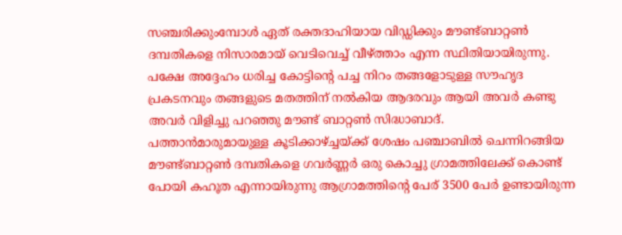സഞ്ചരിക്കുംമ്പോൾ ഏത് രക്തദാഹിയായ വിഡ്ഡിക്കും മൗണ്ട്ബാറ്റൺ ദമ്പതികളെ നിസാരമായ് വെടിവെച്ച് വീഴ്ത്താം എന്ന സ്ഥിതിയായിരുന്നു. പക്ഷേ അദ്ദേഹം ധരിച്ച കോട്ടിൻ്റെ പച്ച നിറം തങ്ങളോടുള്ള സൗഹൃദ പ്രകടനവും തങ്ങളുടെ മതത്തിന് നൽകിയ ആദരവും ആയി അവർ കണ്ടു അവർ വിളിച്ചു പറഞ്ഞു മൗണ്ട് ബാറ്റൺ സിദ്ധാബാദ്.
പത്താൻമാരുമായുള്ള കൂടിക്കാഴ്ച്ചയ്ക്ക് ശേഷം പഞ്ചാബിൽ ചെന്നിറങ്ങിയ മൗണ്ട്ബാറ്റൺ ദമ്പതികളെ ഗവർണ്ണർ ഒരു കൊച്ചു ഗ്രാമത്തിലേക്ക് കൊണ്ട് പോയി കഹൂത എന്നായിരുന്നു ആഗ്രാമത്തിൻ്റെ പേര് 3500 പേർ ഉണ്ടായിരുന്ന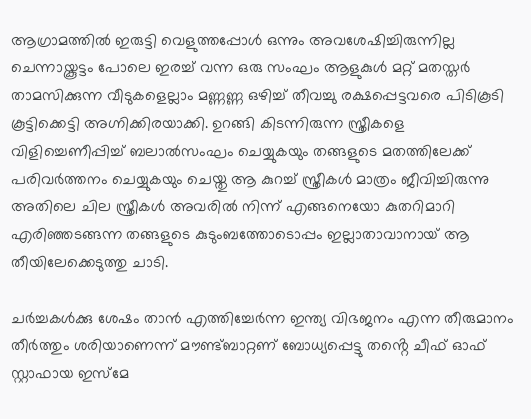ആഗ്രാമത്തിൽ ഇരുട്ടി വെളുത്തപ്പോൾ ഒന്നും അവശേഷിച്ചിരുന്നില്ല ചെന്നായ്കൂട്ടം പോലെ ഇരച്ച് വന്ന ഒരു സംഘം ആളുകുൾ മറ്റ് മതസ്തർ താമസിക്കുന്ന വീടുകളെല്ലാം മണ്ണണ്ണ ഒഴിച്ച് തീവച്ചു രക്ഷപ്പെട്ടവരെ പിടികൂടി കൂട്ടിക്കെട്ടി അഗ്നിക്കിരയാക്കി. ഉറങ്ങി കിടന്നിരുന്ന സ്ത്രീകളെ വിളിച്ചെണീപ്പിച്ച് ബലാൽസംഘം ചെയ്യുകയും തങ്ങളുടെ മതത്തിലേക്ക് പരിവർത്തനം ചെയ്യുകയും ചെയ്തു ആ കുറച്ച് സ്ത്രീകൾ മാത്രം ജീവിച്ചിരുന്നു അതിലെ ചില സ്ത്രീകൾ അവരിൽ നിന്ന് എങ്ങനെയോ കുതറിമാറി എരിഞ്ഞടങ്ങന്ന തങ്ങളുടെ കുടുംബത്തോടൊപ്പം ഇല്ലാതാവാനായ് ആ തീയിലേക്കെടുത്തു ചാടി.

ചർച്ചകൾക്കു ശേഷം താൻ എത്തിച്ചേർന്ന ഇന്ത്യ വിഭജനം എന്ന തീരുമാനം തീർത്തും ശരിയാണെന്ന് മൗണ്ട്ബാറ്റണ് ബോധ്യപ്പെട്ടു തൻ്റെ ചീഫ് ഓഫ് സ്റ്റാഫായ ഇസ്മേ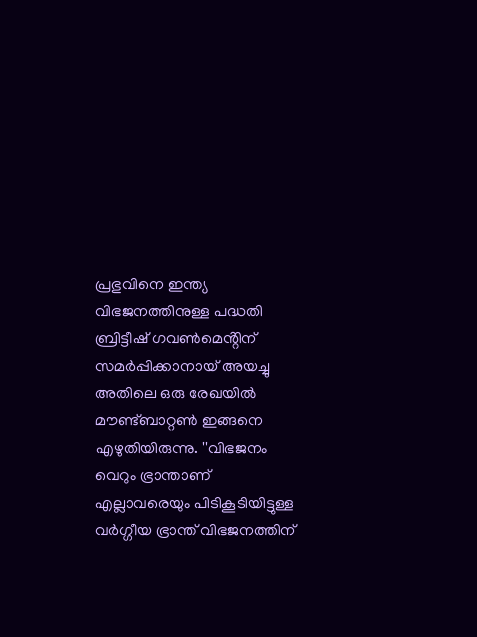പ്രഭുവിനെ ഇന്ത്യ വിഭജനത്തിനുള്ള പദ്ധതി ബ്രിട്ടീഷ് ഗവൺമെൻ്റിന് സമർപ്പിക്കാനായ് അയച്ചു അതിലെ ഒരു രേഖയിൽ മൗണ്ട്ബാറ്റൺ ഇങ്ങനെ എഴുതിയിരുന്നു. ''വിഭജനം വെറും ഭ്രാന്താണ് എല്ലാവരെയും പിടികൂടിയിട്ടുള്ള വർഗ്ഗീയ ഭ്രാന്ത് വിഭജനത്തിന്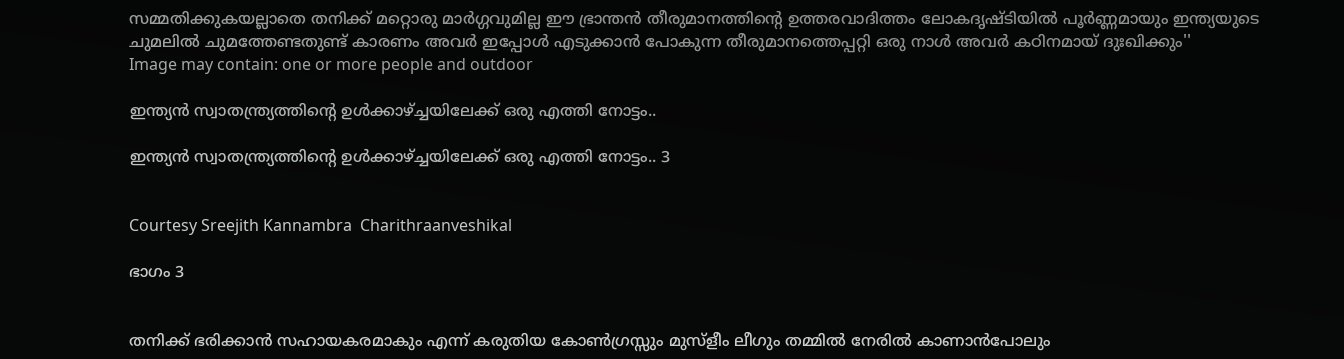സമ്മതിക്കുകയല്ലാതെ തനിക്ക് മറ്റൊരു മാർഗ്ഗവുമില്ല ഈ ഭ്രാന്തൻ തീരുമാനത്തിൻ്റെ ഉത്തരവാദിത്തം ലോകദൃഷ്ടിയിൽ പൂർണ്ണമായും ഇന്ത്യയുടെ ചുമലിൽ ചുമത്തേണ്ടതുണ്ട് കാരണം അവർ ഇപ്പോൾ എടുക്കാൻ പോകുന്ന തീരുമാനത്തെപ്പറ്റി ഒരു നാൾ അവർ കഠിനമായ് ദുഃഖിക്കും''
Image may contain: one or more people and outdoor

ഇന്ത്യൻ സ്വാതന്ത്ര്യത്തിൻ്റെ ഉൾക്കാഴ്ച്ചയിലേക്ക് ഒരു എത്തി നോട്ടം..

ഇന്ത്യൻ സ്വാതന്ത്ര്യത്തിൻ്റെ ഉൾക്കാഴ്ച്ചയിലേക്ക് ഒരു എത്തി നോട്ടം.. 3


Courtesy Sreejith Kannambra  Charithraanveshikal

ഭാഗം 3


തനിക്ക് ഭരിക്കാൻ സഹായകരമാകും എന്ന് കരുതിയ കോൺഗ്രസ്സും മുസ്ളീം ലീഗും തമ്മിൽ നേരിൽ കാണാൻപോലും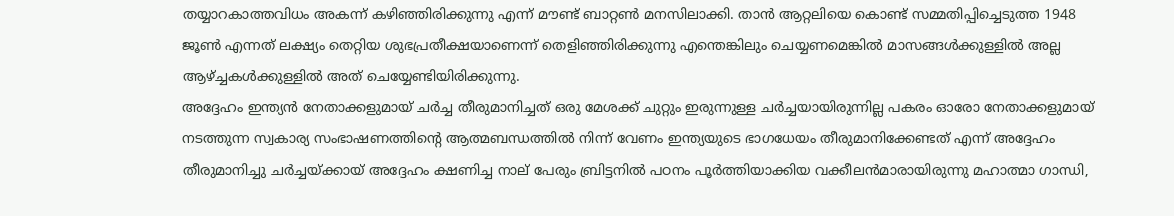തയ്യാറകാത്തവിധം അകന്ന് കഴിഞ്ഞിരിക്കുന്നു എന്ന് മൗണ്ട് ബാറ്റൺ മനസിലാക്കി. താൻ ആറ്റലിയെ കൊണ്ട് സമ്മതിപ്പിച്ചെടുത്ത 1948 ജൂൺ എന്നത് ലക്ഷ്യം തെറ്റിയ ശുഭപ്രതീക്ഷയാണെന്ന് തെളിഞ്ഞിരിക്കുന്നു എന്തെങ്കിലും ചെയ്യണമെങ്കിൽ മാസങ്ങൾക്കുള്ളിൽ അല്ല ആഴ്ച്ചകൾക്കുള്ളിൽ അത് ചെയ്യേണ്ടിയിരിക്കുന്നു.
അദ്ദേഹം ഇന്ത്യൻ നേതാക്കളുമായ് ചർച്ച തീരുമാനിച്ചത് ഒരു മേശക്ക് ചുറ്റും ഇരുന്നുള്ള ചർച്ചയായിരുന്നില്ല പകരം ഓരോ നേതാക്കളുമായ് നടത്തുന്ന സ്വകാര്യ സംഭാഷണത്തിൻ്റെ ആത്മബന്ധത്തിൽ നിന്ന് വേണം ഇന്ത്യയുടെ ഭാഗധേയം തീരുമാനിക്കേണ്ടത് എന്ന് അദ്ദേഹം തീരുമാനിച്ചു ചർച്ചയ്ക്കായ് അദ്ദേഹം ക്ഷണിച്ച നാല് പേരും ബ്രിട്ടനിൽ പഠനം പൂർത്തിയാക്കിയ വക്കീലൻമാരായിരുന്നു മഹാത്മാ ഗാന്ധി,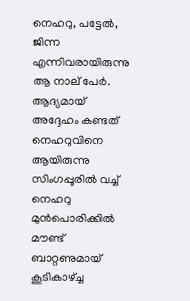നെഹറു, പട്ടേൽ, ജിന്ന എന്നിവരായിരുന്നു ആ നാല് പേർ.
ആദ്യമായ് അദ്ദേഹം കണ്ടത് നെഹറുവിനെ ആയിരുന്നു സിംഗപ്പൂരിൽ വച്ച് നെഹറു മുൻപൊരിക്കിൽ മൗണ്ട് ബാറ്റണുമായ് കൂടികാഴ്ച്ച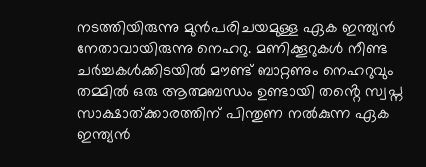നടത്തിയിരുന്നു മുൻപരിചയമുള്ള ഏക ഇന്ത്യൻ നേതാവായിരുന്നു നെഹറു. മണിക്കൂറുകൾ നീണ്ട ചർച്ചകൾക്കിടയിൽ മൗണ്ട് ബാറ്റണും നെഹറുവും തമ്മിൽ ഒരു ആത്മബന്ധം ഉണ്ടായി തൻ്റെ സ്വപ്ന സാക്ഷാത്ക്കാരത്തിന് പിന്തുണ നൽകുന്ന ഏക ഇന്ത്യൻ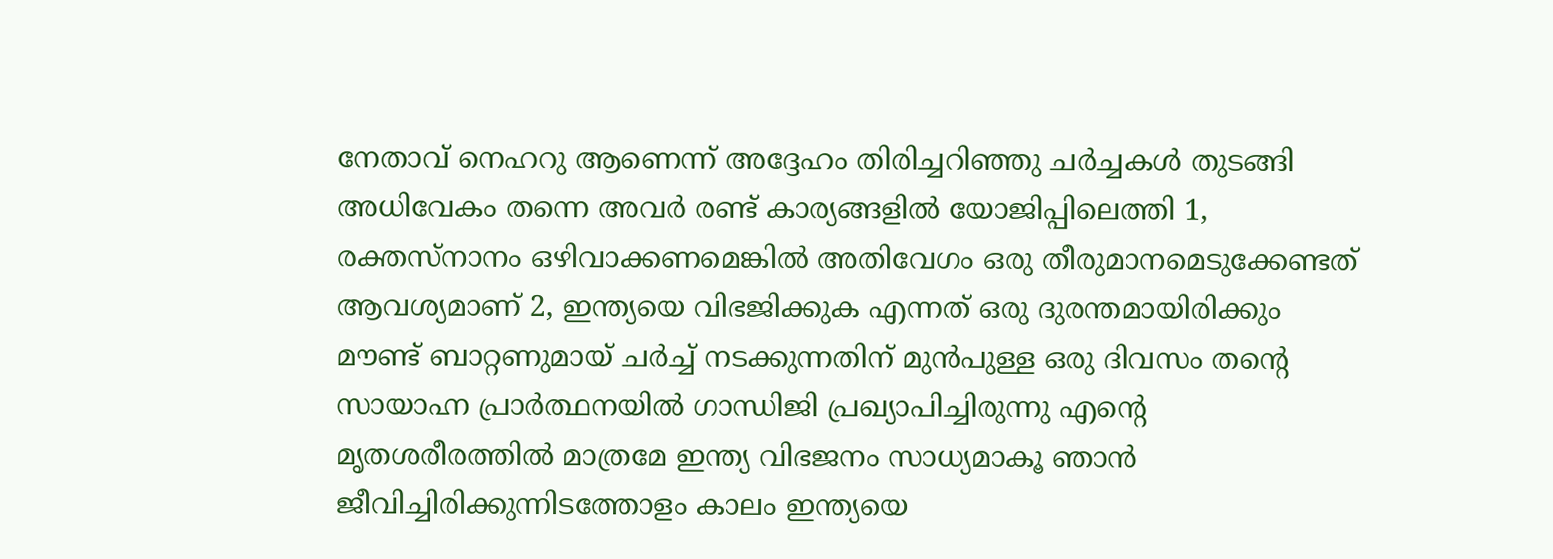നേതാവ് നെഹറു ആണെന്ന് അദ്ദേഹം തിരിച്ചറിഞ്ഞു ചർച്ചകൾ തുടങ്ങി അധിവേകം തന്നെ അവർ രണ്ട് കാര്യങ്ങളിൽ യോജിപ്പിലെത്തി 1, രക്തസ്നാനം ഒഴിവാക്കണമെങ്കിൽ അതിവേഗം ഒരു തീരുമാനമെടുക്കേണ്ടത് ആവശ്യമാണ് 2, ഇന്ത്യയെ വിഭജിക്കുക എന്നത് ഒരു ദുരന്തമായിരിക്കും
മൗണ്ട് ബാറ്റണുമായ് ചർച്ച് നടക്കുന്നതിന് മുൻപുള്ള ഒരു ദിവസം തൻ്റെ സായാഹ്ന പ്രാർത്ഥനയിൽ ഗാന്ധിജി പ്രഖ്യാപിച്ചിരുന്നു എൻ്റെ മൃതശരീരത്തിൽ മാത്രമേ ഇന്ത്യ വിഭജനം സാധ്യമാകൂ ഞാൻ ജീവിച്ചിരിക്കുന്നിടത്തോളം കാലം ഇന്ത്യയെ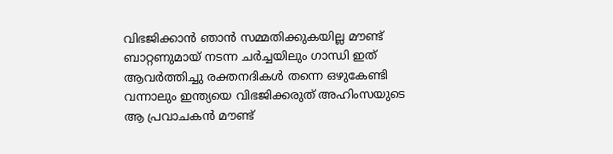വിഭജിക്കാൻ ഞാൻ സമ്മതിക്കുകയില്ല മൗണ്ട് ബാറ്റണുമായ് നടന്ന ചർച്ചയിലും ഗാന്ധി ഇത് ആവർത്തിച്ചു രക്തനദികൾ തന്നെ ഒഴുകേണ്ടി വന്നാലും ഇന്ത്യയെ വിഭജിക്കരുത് അഹിംസയുടെ ആ പ്രവാചകൻ മൗണ്ട്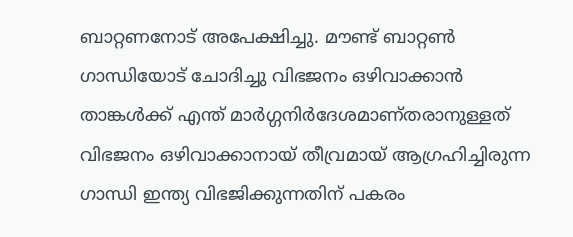ബാറ്റണനോട് അപേക്ഷിച്ചു. മൗണ്ട് ബാറ്റൺ ഗാന്ധിയോട് ചോദിച്ചു വിഭജനം ഒഴിവാക്കാൻ താങ്കൾക്ക് എന്ത് മാർഗ്ഗനിർദേശമാണ്തരാനുള്ളത് വിഭജനം ഒഴിവാക്കാനായ് തീവ്രമായ് ആഗ്രഹിച്ചിരുന്ന ഗാന്ധി ഇന്ത്യ വിഭജിക്കുന്നതിന് പകരം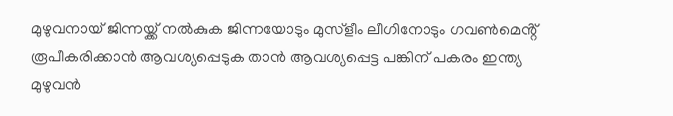മുഴുവനായ് ജിന്നയ്ക്ക് നൽകുക ജിന്നയോടും മുസ്ളീം ലീഗിനോടും ഗവൺമെൻ്റ് രൂപീകരിക്കാൻ ആവശ്യപ്പെടുക താൻ ആവശ്യപ്പെട്ട പങ്കിന് പകരം ഇന്ത്യ മുഴുവൻ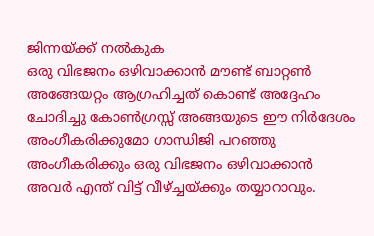ജിന്നയ്ക്ക് നൽകുക
ഒരു വിഭജനം ഒഴിവാക്കാൻ മൗണ്ട് ബാറ്റൺ അങ്ങേയറ്റം ആഗ്രഹിച്ചത് കൊണ്ട് അദ്ദേഹം ചോദിച്ചു കോൺഗ്രസ്സ് അങ്ങയുടെ ഈ നിർദേശം അംഗീകരിക്കുമോ ഗാന്ധിജി പറഞ്ഞു അംഗീകരിക്കും ഒരു വിഭജനം ഒഴിവാക്കാൻ അവർ എന്ത് വിട്ട് വീഴ്ച്ചയ്ക്കും തയ്യാറാവും.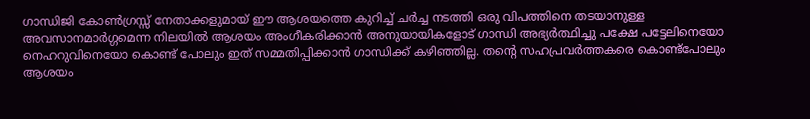ഗാന്ധിജി കോൺഗ്രസ്സ് നേതാക്കളുമായ് ഈ ആശയത്തെ കുറിച്ച് ചർച്ച നടത്തി ഒരു വിപത്തിനെ തടയാനുള്ള അവസാനമാർഗ്ഗമെന്ന നിലയിൽ ആശയം അംഗീകരിക്കാൻ അനുയായികളോട് ഗാന്ധി അഭ്യർത്ഥിച്ചു പക്ഷേ പട്ടേലിനെയോ നെഹറുവിനെയോ കൊണ്ട് പോലും ഇത് സമ്മതിപ്പിക്കാൻ ഗാന്ധിക്ക് കഴിഞ്ഞില്ല. തൻ്റെ സഹപ്രവർത്തകരെ കൊണ്ട്പോലും ആശയം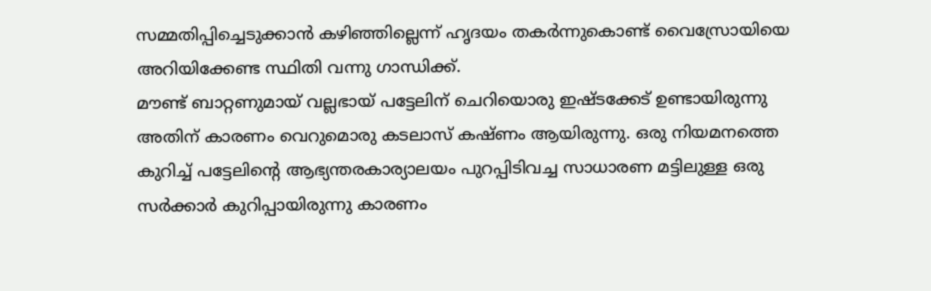സമ്മതിപ്പിച്ചെടുക്കാൻ കഴിഞ്ഞില്ലെന്ന് ഹൃദയം തകർന്നുകൊണ്ട് വൈസ്രോയിയെ അറിയിക്കേണ്ട സ്ഥിതി വന്നു ഗാന്ധിക്ക്.
മൗണ്ട് ബാറ്റണുമായ് വല്ലഭായ് പട്ടേലിന് ചെറിയൊരു ഇഷ്ടക്കേട് ഉണ്ടായിരുന്നു അതിന് കാരണം വെറുമൊരു കടലാസ് കഷ്ണം ആയിരുന്നു. ഒരു നിയമനത്തെ കുറിച്ച് പട്ടേലിൻ്റെ ആഭ്യന്തരകാര്യാലയം പുറപ്പിടിവച്ച സാധാരണ മട്ടിലുള്ള ഒരു സർക്കാർ കുറിപ്പായിരുന്നു കാരണം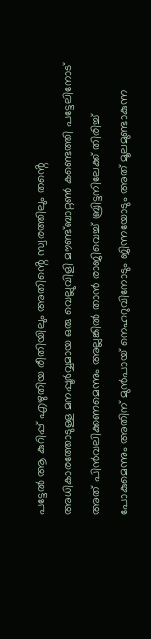പട്ടേൽ ആ കുറിപ്പ് എഴുതിയ രീതിയിലും അതിൻ്റെ സ്വരത്തിലും തൻ്റെ അധികാരത്തോടുള്ള മനപ്പൂർവ്വമായ ഒരു വെല്ലുവിളി മൗണ്ട്ബാറ്റൺ കണ്ടെത്തി പട്ടേലിനോട് അത് പിൻവലിക്കണമെന്നും അല്ലങ്കിൽ താൻ രാജിവെച്ച് ബ്രിട്ടനിലേക്ക് തിരിച്ച് പോകുമെന്നും അതിന് മുൻപായ് നെഹറുവിനോടും ജിന്നയോടും അത് മൂലമുണ്ടാകുന്ന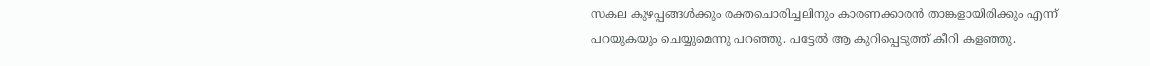സകല കുഴപ്പങ്ങൾക്കും രക്തചൊരിച്ചലിനും കാരണക്കാരൻ താങ്കളായിരിക്കും എന്ന് പറയുകയും ചെയ്യുമെന്നു പറഞ്ഞു. പട്ടേൽ ആ കുറിപ്പെടുത്ത് കീറി കളഞ്ഞു.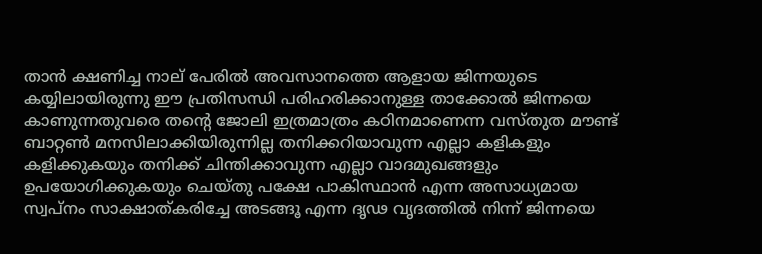താൻ ക്ഷണിച്ച നാല് പേരിൽ അവസാനത്തെ ആളായ ജിന്നയുടെ കയ്യിലായിരുന്നു ഈ പ്രതിസന്ധി പരിഹരിക്കാനുള്ള താക്കോൽ ജിന്നയെ കാണുന്നതുവരെ തൻ്റെ ജോലി ഇത്രമാത്രം കഠിനമാണെന്ന വസ്തുത മൗണ്ട് ബാറ്റൺ മനസിലാക്കിയിരുന്നില്ല തനിക്കറിയാവുന്ന എല്ലാ കളികളും കളിക്കുകയും തനിക്ക് ചിന്തിക്കാവുന്ന എല്ലാ വാദമുഖങ്ങളും ഉപയോഗിക്കുകയും ചെയ്തു പക്ഷേ പാകിസ്ഥാൻ എന്ന അസാധ്യമായ സ്വപ്നം സാക്ഷാത്കരിച്ചേ അടങ്ങൂ എന്ന ദൃഢ വൃദത്തിൽ നിന്ന് ജിന്നയെ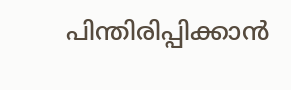പിന്തിരിപ്പിക്കാൻ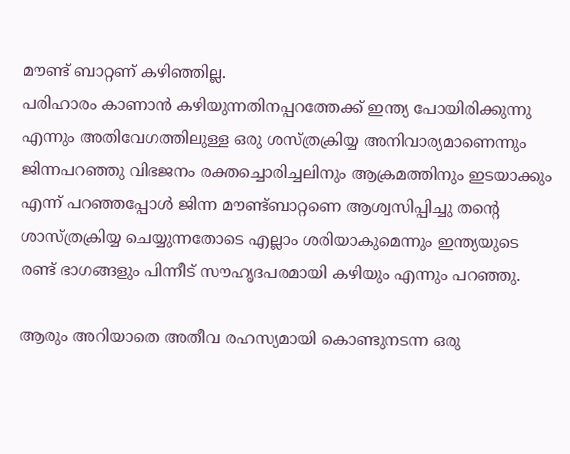മൗണ്ട് ബാറ്റണ് കഴിഞ്ഞില്ല.
പരിഹാരം കാണാൻ കഴിയുന്നതിനപ്പറത്തേക്ക് ഇന്ത്യ പോയിരിക്കുന്നു എന്നും അതിവേഗത്തിലുള്ള ഒരു ശസ്ത്രക്രിയ്യ അനിവാര്യമാണെന്നും ജിന്നപറഞ്ഞു വിഭജനം രക്തച്ചൊരിച്ചലിനും ആക്രമത്തിനും ഇടയാക്കും എന്ന് പറഞ്ഞപ്പോൾ ജിന്ന മൗണ്ട്ബാറ്റണെ ആശ്വസിപ്പിച്ചു തൻ്റെ ശാസ്ത്രക്രിയ്യ ചെയ്യുന്നതോടെ എല്ലാം ശരിയാകുമെന്നും ഇന്ത്യയുടെ രണ്ട് ഭാഗങ്ങളും പിന്നീട് സൗഹൃദപരമായി കഴിയും എന്നും പറഞ്ഞു.

ആരും അറിയാതെ അതീവ രഹസ്യമായി കൊണ്ടുനടന്ന ഒരു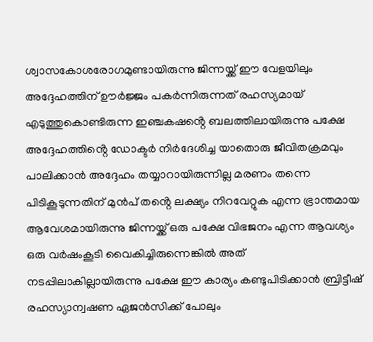ശ്വാസകോശരോഗമുണ്ടായിരുന്നു ജിന്നയ്ക്ക് ഈ വേളയിലും അദ്ദേഹത്തിന് ഊർജ്ജം പകർന്നിരുന്നത് രഹസ്യമായ് എടുത്തുകൊണ്ടിരുന്ന ഇഞ്ചകഷൻ്റെ ബലത്തിലായിരുന്നു പക്ഷേ അദ്ദേഹത്തിൻ്റെ ഡോക്ടർ നിർദേശിച്ച യാതൊരു ജീവിതക്രമവും പാലിക്കാൻ അദ്ദേഹം തയ്യാറായിരുന്നില്ല മരണം തന്നെ പിടികൂടുന്നതിന് മുൻപ് തൻ്റെ ലക്ഷ്യം നിറവേറ്റുക എന്ന ഭ്രാന്തമായ ആവേശമായിരുന്നു ജിന്നയ്ക്ക് ഒരു പക്ഷേ വിഭജനം എന്ന ആവശ്യം ഒരു വർഷംകൂടി വൈകിച്ചിരുന്നെങ്കിൽ അത് നടപ്പിലാകില്ലായിരുന്നു പക്ഷേ ഈ കാര്യം കണ്ടുപിടിക്കാൻ ബ്രിട്ടീഷ് രഹസ്യാന്വഷണ ഏജൻസിക്ക് പോലും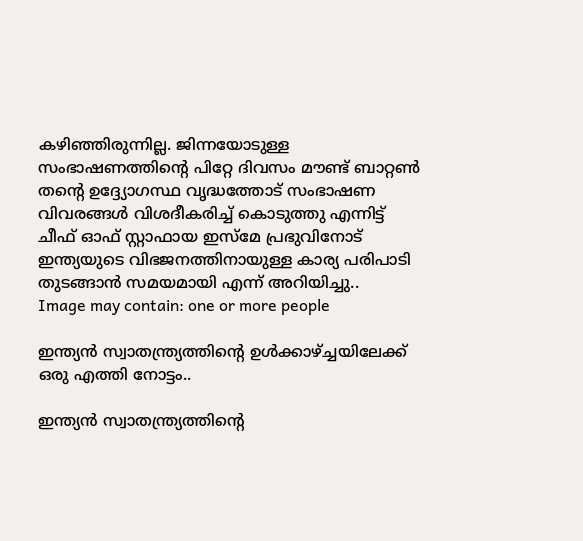കഴിഞ്ഞിരുന്നില്ല. ജിന്നയോടുള്ള സംഭാഷണത്തിൻ്റെ പിറ്റേ ദിവസം മൗണ്ട് ബാറ്റൺ തൻ്റെ ഉദ്ദ്യോഗസ്ഥ വൃദ്ധത്തോട് സംഭാഷണ വിവരങ്ങൾ വിശദീകരിച്ച് കൊടുത്തു എന്നിട്ട് ചീഫ് ഓഫ് സ്റ്റാഫായ ഇസ്മേ പ്രഭുവിനോട് ഇന്ത്യയുടെ വിഭജനത്തിനായുള്ള കാര്യ പരിപാടി തുടങ്ങാൻ സമയമായി എന്ന് അറിയിച്ചു..
Image may contain: one or more people

ഇന്ത്യൻ സ്വാതന്ത്ര്യത്തിൻ്റെ ഉൾക്കാഴ്ച്ചയിലേക്ക് ഒരു എത്തി നോട്ടം..

ഇന്ത്യൻ സ്വാതന്ത്ര്യത്തിൻ്റെ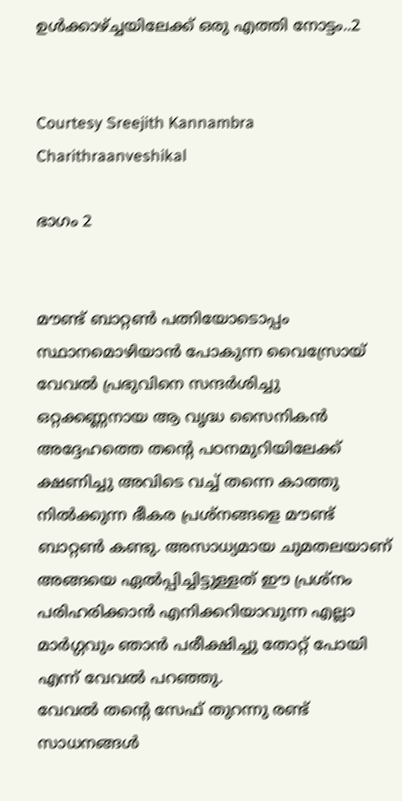ഉൾക്കാഴ്ച്ചയിലേക്ക് ഒരു എത്തി നോട്ടം..2


Courtesy Sreejith Kannambra  Charithraanveshikal

ഭാഗം 2


മൗണ്ട് ബാറ്റൺ പത്നിയോടൊപ്പം സ്ഥാനമൊഴിയാൻ പോകുന്ന വൈസ്രോയ് വേവൽ പ്രഭുവിനെ സന്ദർശിച്ചു ഒറ്റക്കണ്ണനായ ആ വൃദ്ധ സൈനികൻ അദ്ദേഹത്തെ തൻ്റെ പഠനമുറിയിലേക്ക് ക്ഷണിച്ചു അവിടെ വച്ച് തന്നെ കാത്തു നിൽക്കുന്ന ഭീകര പ്രശ്നങ്ങളെ മൗണ്ട് ബാറ്റൺ കണ്ടു. അസാധ്യമായ ചുമതലയാണ് അങ്ങയെ ഏൽപ്പിച്ചിട്ടുള്ളത് ഈ പ്രശ്നം പരിഹരിക്കാൻ എനിക്കറിയാവുന്ന എല്ലാ മാർഗ്ഗവും ഞാൻ പരീക്ഷിച്ചു തോറ്റ് പോയി എന്ന് വേവൽ പറഞ്ഞു.
വേവൽ തൻ്റെ സേഫ് തുറന്നു രണ്ട് സാധനങ്ങൾ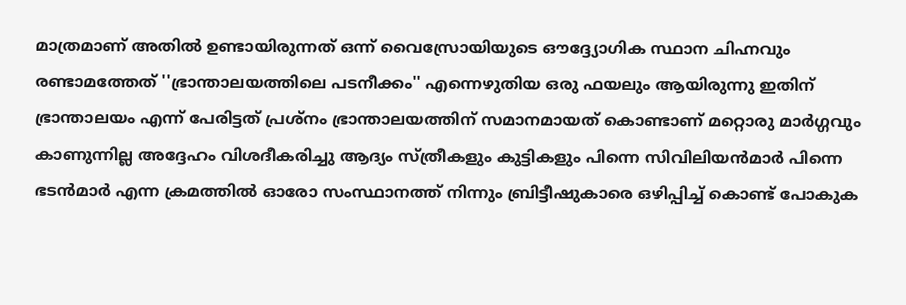മാത്രമാണ് അതിൽ ഉണ്ടായിരുന്നത് ഒന്ന് വൈസ്രോയിയുടെ ഔദ്ദ്യോഗിക സ്ഥാന ചിഹ്നവും രണ്ടാമത്തേത് ''ഭ്രാന്താലയത്തിലെ പടനീക്കം'' എന്നെഴുതിയ ഒരു ഫയലും ആയിരുന്നു ഇതിന് ഭ്രാന്താലയം എന്ന് പേരിട്ടത് പ്രശ്നം ഭ്രാന്താലയത്തിന് സമാനമായത് കൊണ്ടാണ് മറ്റൊരു മാർഗ്ഗവും കാണുന്നില്ല അദ്ദേഹം വിശദീകരിച്ചു ആദ്യം സ്ത്രീകളും കുട്ടികളും പിന്നെ സിവിലിയൻമാർ പിന്നെ ഭടൻമാർ എന്ന ക്രമത്തിൽ ഓരോ സംസ്ഥാനത്ത് നിന്നും ബ്രിട്ടീഷുകാരെ ഒഴിപ്പിച്ച് കൊണ്ട് പോകുക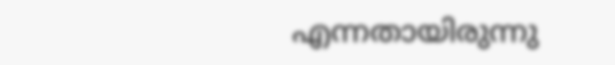എന്നതായിരുന്നു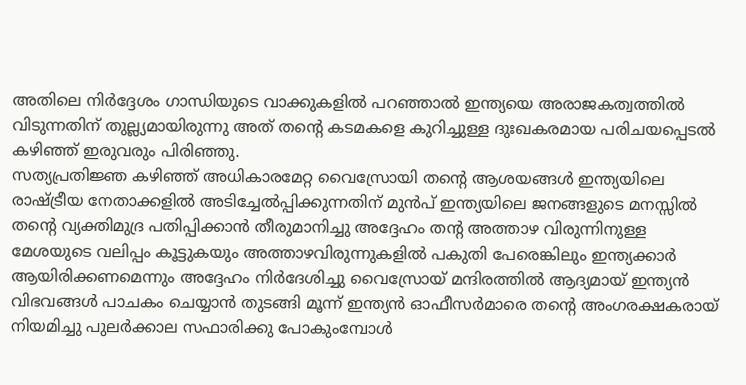അതിലെ നിർദ്ദേശം ഗാന്ധിയുടെ വാക്കുകളിൽ പറഞ്ഞാൽ ഇന്ത്യയെ അരാജകത്വത്തിൽ വിടുന്നതിന് തുല്ല്യമായിരുന്നു അത് തൻ്റെ കടമകളെ കുറിച്ചുള്ള ദുഃഖകരമായ പരിചയപ്പെടൽ കഴിഞ്ഞ് ഇരുവരും പിരിഞ്ഞു.
സത്യപ്രതിജ്ഞ കഴിഞ്ഞ് അധികാരമേറ്റ വൈസ്രോയി തൻ്റെ ആശയങ്ങൾ ഇന്ത്യയിലെ രാഷ്ട്രീയ നേതാക്കളിൽ അടിച്ചേൽപ്പിക്കുന്നതിന് മുൻപ് ഇന്ത്യയിലെ ജനങ്ങളുടെ മനസ്സിൽ തൻ്റെ വ്യക്തിമുദ്ര പതിപ്പിക്കാൻ തീരുമാനിച്ചു അദ്ദേഹം തൻ്റ അത്താഴ വിരുന്നിനുള്ള മേശയുടെ വലിപ്പം കൂട്ടുകയും അത്താഴവിരുന്നുകളിൽ പകുതി പേരെങ്കിലും ഇന്ത്യക്കാർ ആയിരിക്കണമെന്നും അദ്ദേഹം നിർദേശിച്ചു വൈസ്രോയ് മന്ദിരത്തിൽ ആദ്യമായ് ഇന്ത്യൻ വിഭവങ്ങൾ പാചകം ചെയ്യാൻ തുടങ്ങി മൂന്ന് ഇന്ത്യൻ ഓഫീസർമാരെ തൻ്റെ അംഗരക്ഷകരായ് നിയമിച്ചു പുലർക്കാല സഫാരിക്കു പോകുംമ്പോൾ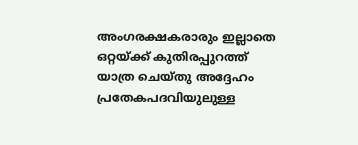അംഗരക്ഷകരാരും ഇല്ലാതെ ഒറ്റയ്ക്ക് കുതിരപ്പുറത്ത് യാത്ര ചെയ്തു അദ്ദേഹം പ്രതേകപദവിയുലുള്ള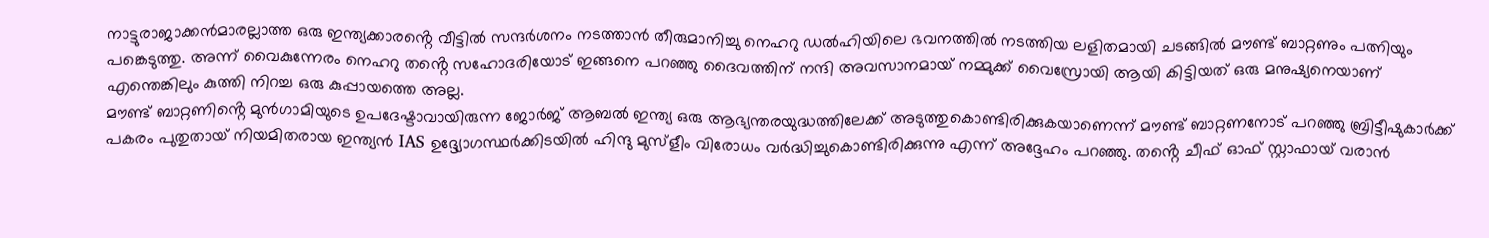നാട്ടുരാജാക്കൻമാരല്ലാത്ത ഒരു ഇന്ത്യക്കാരൻ്റെ വീട്ടിൽ സന്ദർശനം നടത്താൻ തീരുമാനിച്ചു നെഹറു ഡൽഹിയിലെ ഭവനത്തിൽ നടത്തിയ ലളിതമായി ചടങ്ങിൽ മൗണ്ട് ബാറ്റണും പത്നിയും പങ്കെടുത്തു. അന്ന് വൈകുന്നേരം നെഹറു തൻ്റെ സഹോദരിയോട് ഇങ്ങനെ പറഞ്ഞു ദൈവത്തിന് നന്ദി അവസാനമായ് നമ്മുക്ക് വൈസ്രോയി ആയി കിട്ടിയത് ഒരു മനുഷ്യനെയാണ് എന്തെങ്കിലും കുത്തി നിറച്ച ഒരു കുപ്പായത്തെ അല്ല.
മൗണ്ട് ബാറ്റണിൻ്റെ മുൻഗാമിയുടെ ഉപദേഷ്ടാവായിരുന്ന ജോർജ് ആബൽ ഇന്ത്യ ഒരു ആഭ്യന്തരയുദ്ധത്തിലേക്ക് അടുത്തുകൊണ്ടിരിക്കുകയാണെന്ന് മൗണ്ട് ബാറ്റണനോട് പറഞ്ഞു ബ്രിട്ടീഷുകാർക്ക് പകരം പുതുതായ് നിയമിതരായ ഇന്ത്യൻ IAS ഉദ്ദ്യോഗസ്ഥർക്കിടയിൽ ഹിന്ദു മുസ്ളീം വിരോധം വർദ്ധിച്ചുകൊണ്ടിരിക്കുന്നു എന്ന് അദ്ദേഹം പറഞ്ഞു. തൻ്റെ ചീഫ് ഓഫ് സ്റ്റാഫായ് വരാൻ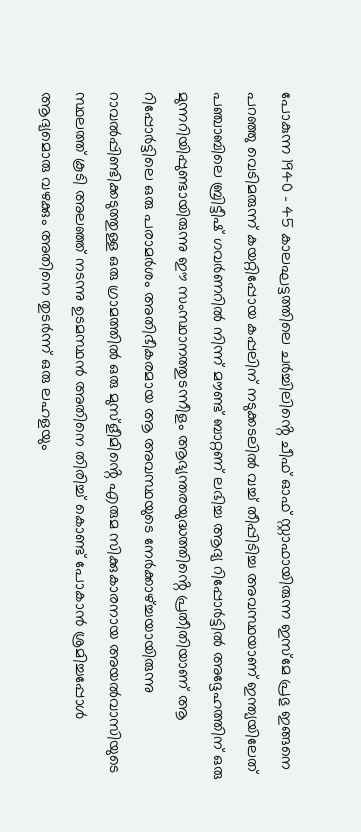പോകുന്ന 1940 - 45 കാലഘട്ടത്തിലെ ചർച്ചിലിൻ്റെ ചീഫ് ഓഫ് സ്റ്റാഫായിരുന്ന ഇസ്മേ പ്രഭു ഇങ്ങനെ പറഞ്ഞു വെടിമരുന്ന് കയറ്റിപ്പോയ കപ്പലിന് നടുക്കടലിൽ വച്ച് തീപ്പിടിച്ച അവസ്ഥയാണ് ഇന്ത്യയിലേത്
പഞ്ചാബിലെ ബ്രിട്ടീഷ് ഗവർണറിൽ നിന്ന് മൗണ്ട് ബാറ്റണ് ലഭിച്ച ആദ്യ റിപ്പോർട്ടിൽ അദ്ദേഹത്തിന് ഒരു മുന്നറിയിപ്പുണ്ടായിരുന്നു ഈ സംസ്ഥാനത്തുടന്നീളം ആഭ്യന്തരയുദ്ധത്തിൻ്റെ പ്രതീതിയാണ് ആ റിപ്പോർട്ടിലെ ഒരു പരാമർശം അതിഭീകരമായ ആ അവസ്ഥയുടെ നേർക്കാഴ്ച്ചയായിരുന്നു റാവൽപ്പിണ്ടിക്കടുത്തുള്ള ഒരു ഗ്രാമത്തിൽ ഒരു മുസ്ളീമിൻ്റെ എരുമ സിക്കുകാരനായ അയൽവാസിയുടെ സ്ഥലത്ത് കൂടി അലഞ്ഞ് നടന്നു ഉടമസ്ഥൻ അതിനെ തിരിച്ച് കൊണ്ട് പോകാൻ ശ്രമിച്ചപ്പോൾ ആദ്യമൊരു വഴക്കും അതിനെ തുടർന്ന് ഒരു ലഹളയും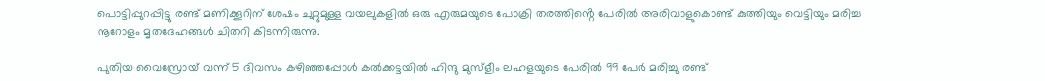പൊട്ടിപ്പുറപ്പിട്ടു രണ്ട് മണിക്കൂറിന് ശേഷം ചുറ്റുമുള്ള വയലുകളിൽ ഒരു എരുമയുടെ പോക്രി തരത്തിൻ്റെ പേരിൽ അരിവാളുകൊണ്ട് കുത്തിയും വെട്ടിയും മരിച്ച നൂറോളം മൃതദേഹങ്ങൾ ചിതറി കിടന്നിരുന്നു.

പുതിയ വൈസ്രോയ് വന്ന് 5 ദിവസം കഴിഞ്ഞപ്പോൾ കൽക്കട്ടയിൽ ഹിന്ദു മുസ്ളീം ലഹളയുടെ പേരിൽ 99 പേർ മരിച്ചു രണ്ട്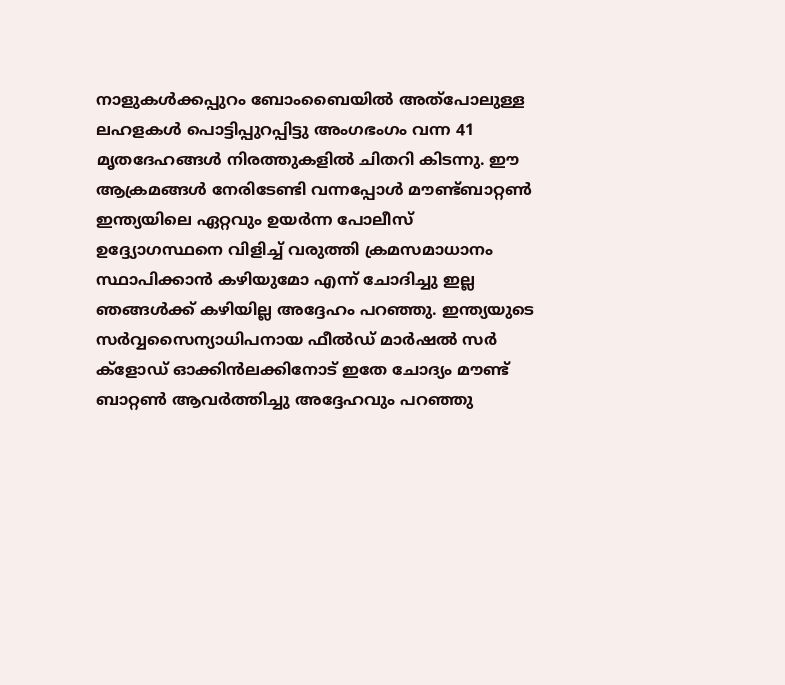നാളുകൾക്കപ്പുറം ബോംബൈയിൽ അത്പോലുള്ള ലഹളകൾ പൊട്ടിപ്പുറപ്പിട്ടു അംഗഭംഗം വന്ന 41 മൃതദേഹങ്ങൾ നിരത്തുകളിൽ ചിതറി കിടന്നു. ഈ ആക്രമങ്ങൾ നേരിടേണ്ടി വന്നപ്പോൾ മൗണ്ട്ബാറ്റൺ ഇന്ത്യയിലെ ഏറ്റവും ഉയർന്ന പോലീസ് ഉദ്ദ്യോഗസ്ഥനെ വിളിച്ച് വരുത്തി ക്രമസമാധാനം സ്ഥാപിക്കാൻ കഴിയുമോ എന്ന് ചോദിച്ചു ഇല്ല ഞങ്ങൾക്ക് കഴിയില്ല അദ്ദേഹം പറഞ്ഞു. ഇന്ത്യയുടെ സർവ്വസൈന്യാധിപനായ ഫീൽഡ് മാർഷൽ സർ ക്ളോഡ് ഓക്കിൻലക്കിനോട് ഇതേ ചോദ്യം മൗണ്ട് ബാറ്റൺ ആവർത്തിച്ചു അദ്ദേഹവും പറഞ്ഞു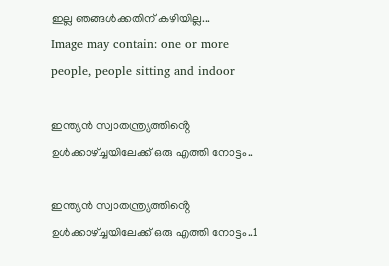ഇല്ല ഞങ്ങൾക്കതിന് കഴിയില്ല...
Image may contain: one or more people, people sitting and indoor

ഇന്ത്യൻ സ്വാതന്ത്ര്യത്തിൻ്റെ ഉൾക്കാഴ്ച്ചയിലേക്ക് ഒരു എത്തി നോട്ടം..

ഇന്ത്യൻ സ്വാതന്ത്ര്യത്തിൻ്റെ ഉൾക്കാഴ്ച്ചയിലേക്ക് ഒരു എത്തി നോട്ടം..1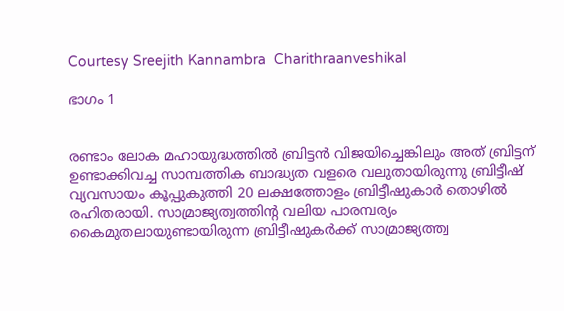Courtesy Sreejith Kannambra  Charithraanveshikal

ഭാഗം 1


രണ്ടാം ലോക മഹായുദ്ധത്തിൽ ബ്രിട്ടൻ വിജയിച്ചെങ്കിലും അത് ബ്രിട്ടന് ഉണ്ടാക്കിവച്ച സാമ്പത്തിക ബാദ്ധ്യത വളരെ വലുതായിരുന്നു ബ്രിട്ടീഷ് വ്യവസായം കൂപ്പുകുത്തി 20 ലക്ഷത്തോളം ബ്രിട്ടീഷുകാർ തൊഴിൽ രഹിതരായി. സാമ്രാജ്യത്വത്തിൻ്റ വലിയ പാരമ്പര്യം കൈമുതലായുണ്ടായിരുന്ന ബ്രിട്ടീഷുകർക്ക് സാമ്രാജ്യത്ത്വ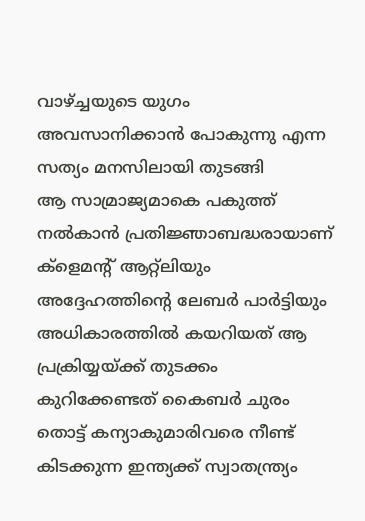വാഴ്ച്ചയുടെ യുഗം അവസാനിക്കാൻ പോകുന്നു എന്ന സത്യം മനസിലായി തുടങ്ങി
ആ സാമ്രാജ്യമാകെ പകുത്ത് നൽകാൻ പ്രതിജ്ഞാബദ്ധരായാണ് ക്ളെമൻ്റ് ആറ്റ്ലിയും അദ്ദേഹത്തിൻ്റെ ലേബർ പാർട്ടിയും അധികാരത്തിൽ കയറിയത് ആ പ്രക്രിയ്യയ്ക്ക് തുടക്കം കുറിക്കേണ്ടത് കൈബർ ചുരം തൊട്ട് കന്യാകുമാരിവരെ നീണ്ട് കിടക്കുന്ന ഇന്ത്യക്ക് സ്വാതന്ത്ര്യം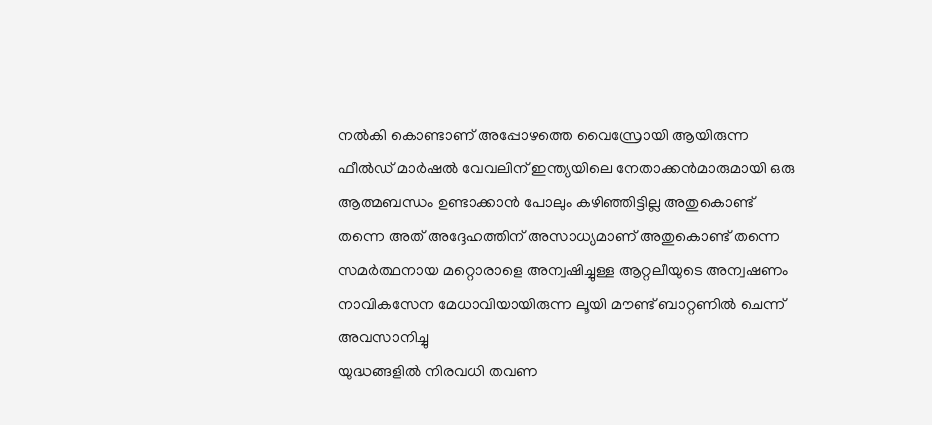നൽകി കൊണ്ടാണ് അപ്പോഴത്തെ വൈസ്രോയി ആയിരുന്ന ഫീൽഡ് മാർഷൽ വേവലിന് ഇന്ത്യയിലെ നേതാക്കൻമാരുമായി ഒരു ആത്മബന്ധം ഉണ്ടാക്കാൻ പോലും കഴിഞ്ഞിട്ടില്ല അതുകൊണ്ട് തന്നെ അത് അദ്ദേഹത്തിന് അസാധ്യമാണ് അതുകൊണ്ട് തന്നെ സമർത്ഥനായ മറ്റൊരാളെ അന്വഷിച്ചുള്ള ആറ്റലീയുടെ അന്വഷണം നാവികസേന മേധാവിയായിരുന്ന ലൂയി മൗണ്ട് ബാറ്റണിൽ ചെന്ന് അവസാനിച്ചു
യുദ്ധങ്ങളിൽ നിരവധി തവണ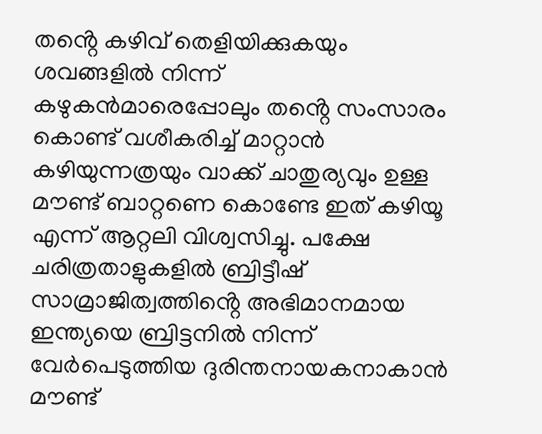തൻ്റെ കഴിവ് തെളിയിക്കുകയും ശവങ്ങളിൽ നിന്ന് കഴുകൻമാരെപ്പോലും തൻ്റെ സംസാരം കൊണ്ട് വശീകരിച്ച് മാറ്റാൻ കഴിയുന്നത്രയും വാക്ക് ചാതുര്യവും ഉള്ള മൗണ്ട് ബാറ്റണെ കൊണ്ടേ ഇത് കഴിയൂ എന്ന് ആറ്റലി വിശ്വസിച്ചു. പക്ഷേ ചരിത്രതാളുകളിൽ ബ്രിട്ടീഷ് സാമ്രാജിത്വത്തിൻ്റെ അഭിമാനമായ ഇന്ത്യയെ ബ്രിട്ടനിൽ നിന്ന് വേർപെടുത്തിയ ദുരിന്തനായകനാകാൻ മൗണ്ട്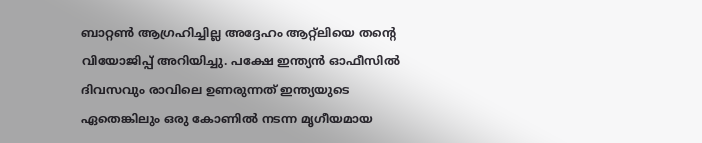ബാറ്റൺ ആഗ്രഹിച്ചില്ല അദ്ദേഹം ആറ്റ്ലിയെ തൻ്റെ വിയോജിപ്പ് അറിയിച്ചു. പക്ഷേ ഇന്ത്യൻ ഓഫീസിൽ ദിവസവും രാവിലെ ഉണരുന്നത് ഇന്ത്യയുടെ ഏതെങ്കിലും ഒരു കോണിൽ നടന്ന മൃഗീയമായ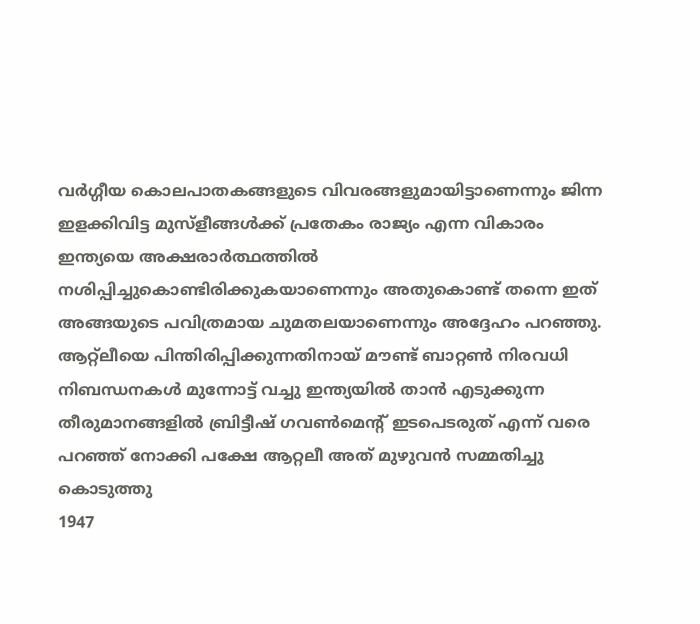വർഗ്ഗീയ കൊലപാതകങ്ങളുടെ വിവരങ്ങളുമായിട്ടാണെന്നും ജിന്ന ഇളക്കിവിട്ട മുസ്ളീങ്ങൾക്ക് പ്രതേകം രാജ്യം എന്ന വികാരം ഇന്ത്യയെ അക്ഷരാർത്ഥത്തിൽ നശിപ്പിച്ചുകൊണ്ടിരിക്കുകയാണെന്നും അതുകൊണ്ട് തന്നെ ഇത് അങ്ങയുടെ പവിത്രമായ ചുമതലയാണെന്നും അദ്ദേഹം പറഞ്ഞു.
ആറ്റ്ലീയെ പിന്തിരിപ്പിക്കുന്നതിനായ് മൗണ്ട് ബാറ്റൺ നിരവധി നിബന്ധനകൾ മുന്നോട്ട് വച്ചു ഇന്ത്യയിൽ താൻ എടുക്കുന്ന തീരുമാനങ്ങളിൽ ബ്രിട്ടീഷ് ഗവൺമെൻ്റ് ഇടപെടരുത് എന്ന് വരെ പറഞ്ഞ് നോക്കി പക്ഷേ ആറ്റലീ അത് മുഴുവൻ സമ്മതിച്ചു കൊടുത്തു
1947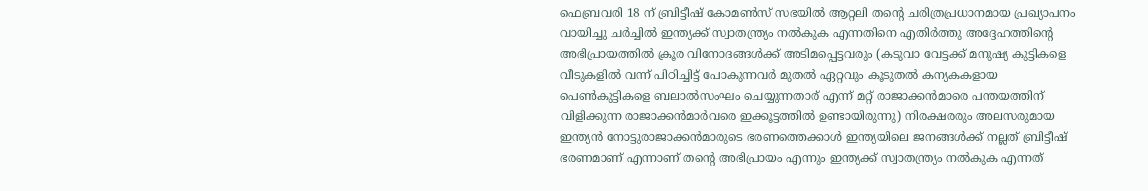ഫെബ്രവരി 18 ന് ബ്രിട്ടീഷ് കോമൺസ് സഭയിൽ ആറ്റലി തൻ്റെ ചരിത്രപ്രധാനമായ പ്രഖ്യാപനം വായിച്ചു ചർച്ചിൽ ഇന്ത്യക്ക് സ്വാതന്ത്ര്യം നൽകുക എന്നതിനെ എതിർത്തു അദ്ദേഹത്തിൻ്റെ അഭിപ്രായത്തിൽ ക്രൂര വിനോദങ്ങൾക്ക് അടിമപ്പെട്ടവരും (കടുവാ വേട്ടക്ക് മനുഷ്യ കുട്ടികളെ വീടുകളിൽ വന്ന് പിഠിച്ചിട്ട് പോകുന്നവർ മുതൽ ഏറ്റവും കൂടുതൽ കന്യകകളായ പെൺകുട്ടികളെ ബലാൽസംഘം ചെയ്യുന്നതാര് എന്ന് മറ്റ് രാജാക്കൻമാരെ പന്തയത്തിന് വിളിക്കുന്ന രാജാക്കൻമാർവരെ ഇക്കൂട്ടത്തിൽ ഉണ്ടായിരുന്നു) നിരക്ഷരരും അലസരുമായ ഇന്ത്യൻ നോട്ടുരാജാക്കൻമാരുടെ ഭരണത്തെക്കാൾ ഇന്ത്യയിലെ ജനങ്ങൾക്ക് നല്ലത് ബ്രിട്ടീഷ് ഭരണമാണ് എന്നാണ് തൻ്റെ അഭിപ്രായം എന്നും ഇന്ത്യക്ക് സ്വാതന്ത്ര്യം നൽകുക എന്നത്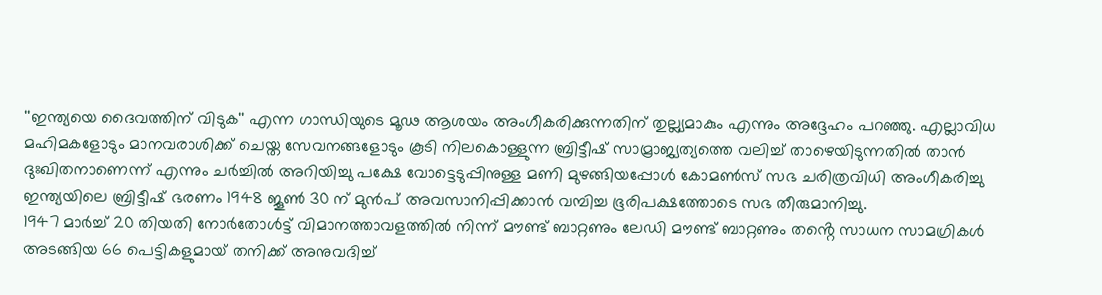''ഇന്ത്യയെ ദൈവത്തിന് വിടുക'' എന്ന ഗാന്ധിയുടെ മൂഢ ആശയം അംഗീകരിക്കുന്നതിന് തുല്ല്യമാകും എന്നും അദ്ദേഹം പറഞ്ഞു. എല്ലാവിധ മഹിമകളോടും മാനവരാശിക്ക് ചെയ്ത സേവനങ്ങളോടും കൂടി നിലകൊള്ളുന്ന ബ്രിട്ടീഷ് സാമ്രാജ്യത്യത്തെ വലിച്ച് താഴെയിടുന്നതിൽ താൻ ദുഃഖിതനാണെന്ന് എന്നും ചർച്ചിൽ അറിയിച്ചു പക്ഷേ വോട്ടെടുപ്പിനുള്ള മണി മുഴങ്ങിയപ്പോൾ കോമൺസ് സഭ ചരിത്രവിധി അംഗീകരിച്ചു ഇന്ത്യയിലെ ബ്രിട്ടീഷ് ഭരണം 1948 ജൂൺ 30 ന് മുൻപ് അവസാനിപ്പിക്കാൻ വമ്പിച്ച ഭൂരിപക്ഷത്തോടെ സഭ തീരുമാനിച്ചു.
1947 മാർച്ച് 20 തിയതി നോർതോൾട്ട് വിമാനത്താവളത്തിൽ നിന്ന് മൗണ്ട് ബാറ്റണും ലേഡി മൗണ്ട് ബാറ്റണും തൻ്റെ സാധന സാമഗ്രികൾ അടങ്ങിയ 66 പെട്ടികളുമായ് തനിക്ക് അനുവദിച്ച്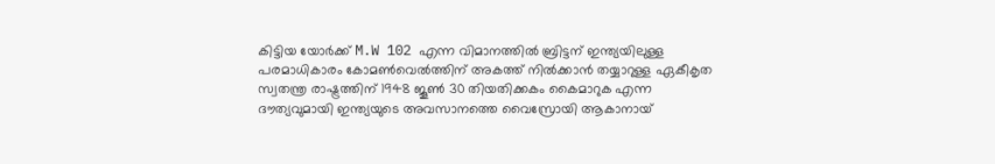കിട്ടിയ യോർക്ക് M.W 102 എന്ന വിമാനത്തിൽ ബ്രിട്ടന് ഇന്ത്യയിലുള്ള പരമാധികാരം കോമൺവെൽത്തിന് അകത്ത് നിൽക്കാൻ തയ്യാറുള്ള ഏകീകൃത സ്വതന്ത്ര രാഷ്ട്രത്തിന് 1948 ജൂൺ 30 തിയതിക്കകം കൈമാറുക എന്ന ദൗത്യവുമായി ഇന്ത്യയുടെ അവസാനത്തെ വൈസ്രോയി ആകാനായ്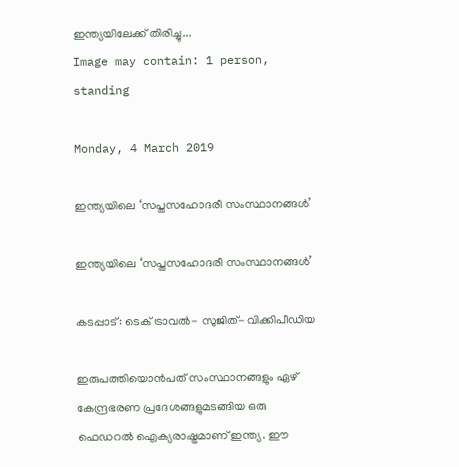ഇന്ത്യയിലേക്ക് തിരിച്ചു...
Image may contain: 1 person, standing

Monday, 4 March 2019

ഇന്ത്യയിലെ ‘സപ്തസഹോദരീ സംസ്ഥാനങ്ങൾ’

ഇന്ത്യയിലെ ‘സപ്തസഹോദരീ സംസ്ഥാനങ്ങൾ’

കടപ്പാട്: ടെക് ട്രാവൽ- സുജിത്- വിക്കിപീഡിയ

ഇരുപത്തിയൊൻ‌പത് സംസ്ഥാനങ്ങളും ഏഴ് കേന്ദ്രഭരണ പ്രദേശങ്ങളുമടങ്ങിയ ഒരു ഫെഡറൽ ഐക്യരാഷ്ട്രമാണ് ഇന്ത്യ. ഈ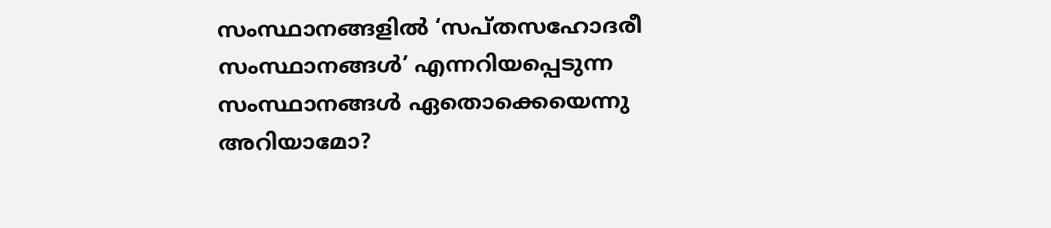സംസ്ഥാനങ്ങളിൽ ‘സപ്തസഹോദരീ സംസ്ഥാനങ്ങൾ’ എന്നറിയപ്പെടുന്ന സംസ്ഥാനങ്ങൾ ഏതൊക്കെയെന്നു അറിയാമോ?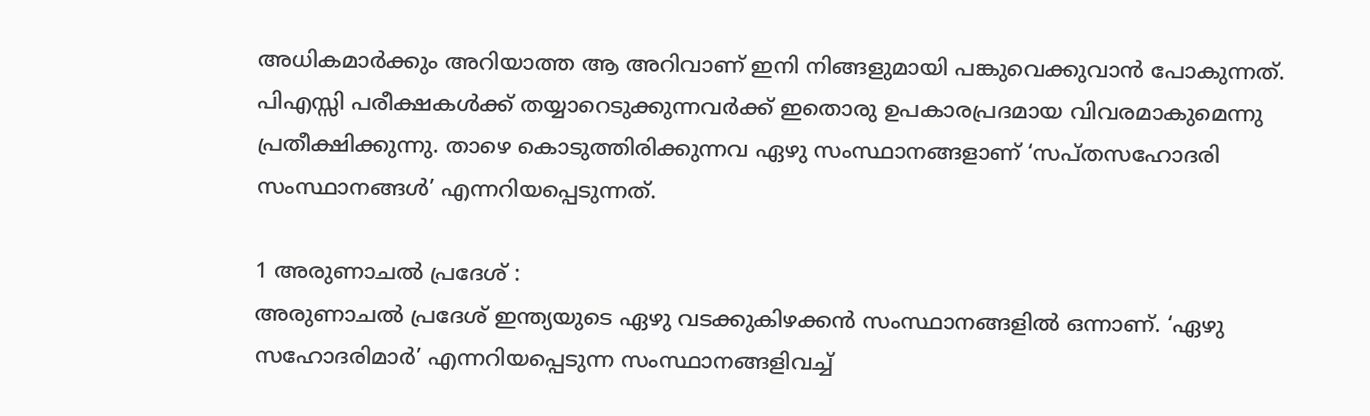അധികമാർക്കും അറിയാത്ത ആ അറിവാണ് ഇനി നിങ്ങളുമായി പങ്കുവെക്കുവാൻ പോകുന്നത്. പിഎസ്സി പരീക്ഷകൾക്ക് തയ്യാറെടുക്കുന്നവർക്ക് ഇതൊരു ഉപകാരപ്രദമായ വിവരമാകുമെന്നു പ്രതീക്ഷിക്കുന്നു. താഴെ കൊടുത്തിരിക്കുന്നവ ഏഴു സംസ്ഥാനങ്ങളാണ് ‘സപ്തസഹോദരി സംസ്ഥാനങ്ങൾ’ എന്നറിയപ്പെടുന്നത്.

1 അരുണാചൽ പ്രദേശ് :
അരുണാചൽ പ്രദേശ് ഇന്ത്യയുടെ ഏഴു വടക്കുകിഴക്കൻ സംസ്ഥാനങ്ങളിൽ ഒന്നാണ്. ‘ഏഴു സഹോദരിമാർ’ എന്നറിയപ്പെടുന്ന സംസ്ഥാനങ്ങളിവച്ച്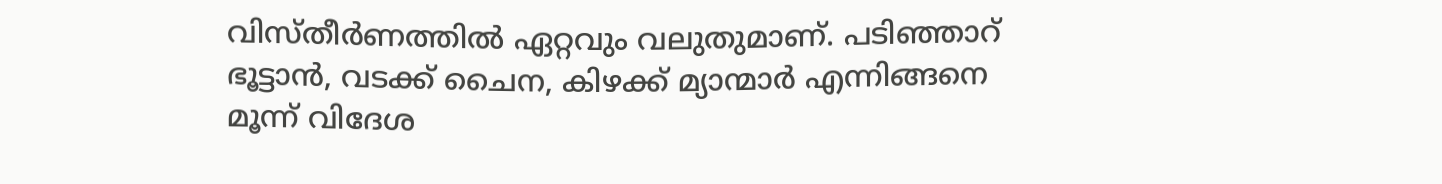വിസ്തീർണത്തിൽ ഏറ്റവും വലുതുമാണ്. പടിഞ്ഞാറ് ഭൂട്ടാൻ, വടക്ക് ചൈന, കിഴക്ക് മ്യാന്മാർ എന്നിങ്ങനെ മൂന്ന് വിദേശ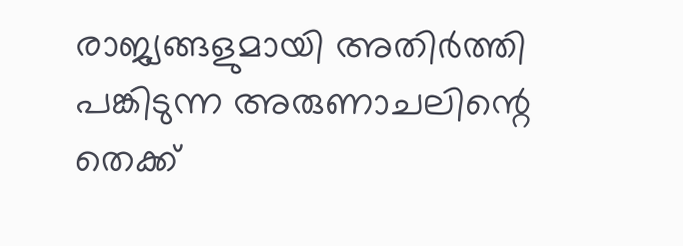രാജ്യങ്ങളുമായി അതിർത്തി പങ്കിടുന്ന അരുണാചലിന്റെ തെക്ക്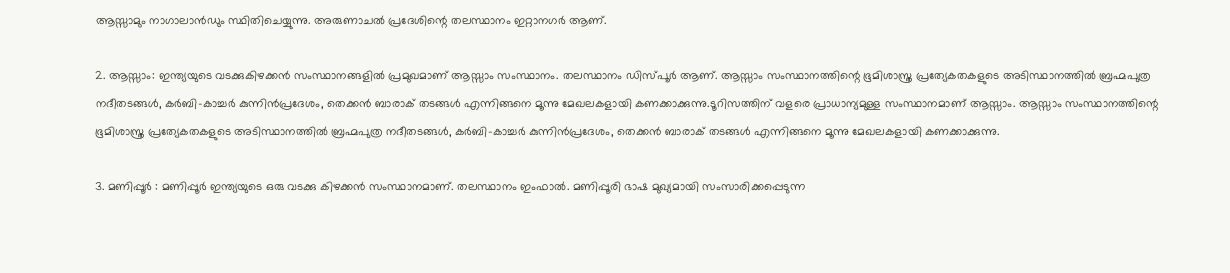ആസ്സാമും നാഗാലാൻഡും സ്ഥിതിചെയ്യുന്നു. അരുണാചൽ പ്രദേശിന്റെ തലസ്ഥാനം ഇറ്റാനഗർ ആണ്.

2. ആസ്സാം: ഇന്ത്യയുടെ വടക്കുകിഴക്കൻ സംസ്ഥാനങ്ങളിൽ പ്രമുഖമാണ് ആസ്സാം സംസ്ഥാനം. തലസ്ഥാനം ഡിസ്‌പൂർ ആണ്. ആസ്സാം സംസ്ഥാനത്തിന്റെ ഭൂമിശാസ്ത്ര പ്രത്യേകതകളുടെ അടിസ്ഥാനത്തിൽ ബ്രഹ്മപുത്ര നദീതടങ്ങൾ, കർബി-കാച്ചർ കുന്നിൻപ്രദേശം, തെക്കൻ ബാരാക് തടങ്ങൾ എന്നിങ്ങനെ മൂന്നു മേഖലകളായി കണക്കാക്കുന്നു.ടൂറിസത്തിന് വളരെ പ്രാധാന്യമുള്ള സംസ്ഥാനമാണ് ആസ്സാം. ആസ്സാം സംസ്ഥാനത്തിന്റെ ഭൂമിശാസ്ത്ര പ്രത്യേകതകളുടെ അടിസ്ഥാനത്തിൽ ബ്രഹ്മപുത്ര നദീതടങ്ങൾ, കർബി-കാച്ചർ കുന്നിൻപ്രദേശം, തെക്കൻ ബാരാക് തടങ്ങൾ എന്നിങ്ങനെ മൂന്നു മേഖലകളായി കണക്കാക്കുന്നു.

3. മണിപ്പൂർ : മണിപ്പൂർ ഇന്ത്യയുടെ ഒരു വടക്കു കിഴക്കൻ സംസ്ഥാനമാണ്‌. തലസ്ഥാനം ഇംഫാൽ. മണിപ്പൂരി ഭാഷ മുഖ്യമായി സംസാരിക്കപ്പെടുന്ന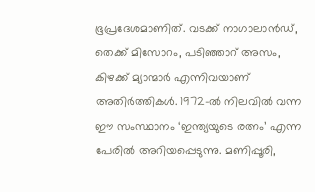ഭൂപ്രദേശമാണിത്‌. വടക്ക് നാഗാലാ‌ൻഡ്, തെക്ക് മിസോറം, പടിഞ്ഞാറ് അസം, കിഴക്ക് മ്യാന്മാർ എന്നിവയാണ്‌ അതിർത്തികൾ. 1972-ൽ നിലവിൽ വന്ന ഈ സംസ്ഥാനം ‘ഇന്ത്യയുടെ രത്നം’ എന്ന പേരിൽ അറിയപ്പെടുന്നു. മണിപ്പൂരി,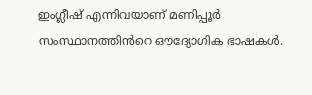ഇംഗ്ലീഷ് എന്നിവയാണ് മണിപ്പൂർ സംസ്ഥാനത്തിൻറെ ഔദ്യോഗിക ഭാഷകൾ.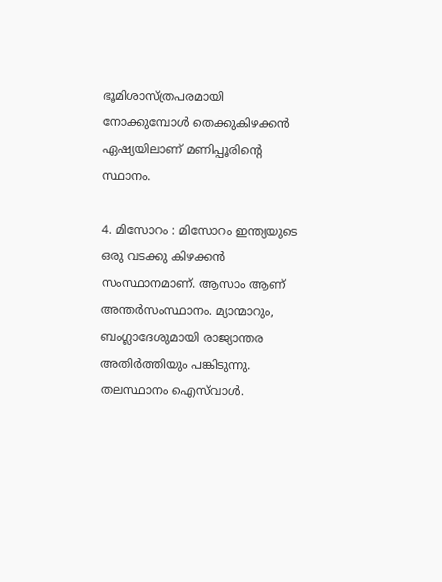ഭൂമിശാസ്ത്രപരമായി നോക്കുമ്പോൾ തെക്കുകിഴക്കൻ ഏഷ്യയിലാണ് മണിപ്പൂരിന്റെ സ്ഥാനം.

4. മിസോറം : മിസോറം ഇന്ത്യയുടെ ഒരു വടക്കു കിഴക്കൻ സംസ്ഥാനമാണ്‌. ആസാം ആണ്‌ അന്തർസംസ്ഥാനം. മ്യാന്മാറും, ബംഗ്ലാദേശുമായി രാജ്യാന്തര അതിർത്തിയും പങ്കിടുന്നു. തലസ്ഥാനം ഐസ്‌വാൾ.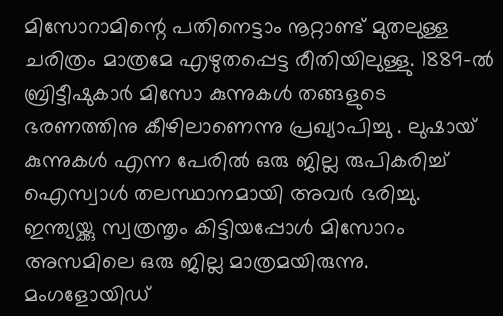മിസോറാമിന്റെ പതിനെട്ടാം നൂറ്റാണ്ട് മുതലുള്ള ചരിത്രം മാത്രമേ എഴുതപ്പെട്ട രീതിയിലുള്ളു. 1889-ൽ ബ്രിട്ടീഷുകാർ മിസോ കുന്നുകൾ തങ്ങളുടെ ഭരണത്തിനു കീഴിലാണെന്നു പ്രഖ്യാപിച്ചു . ലുഷായ് കുന്നുകൾ എന്ന പേരിൽ ഒരു ജില്ല രുപികരിച്ച് ഐസ്വാൾ തലസ്ഥാനമായി അവർ ഭരിച്ചു. ഇന്ത്യയ്ക്കു സ്വത്രന്തൃം കിട്ടിയപ്പോൾ മിസോറം അസമിലെ ഒരു ജില്ല മാത്രമയിരുന്നു. മംഗളോയിഡ്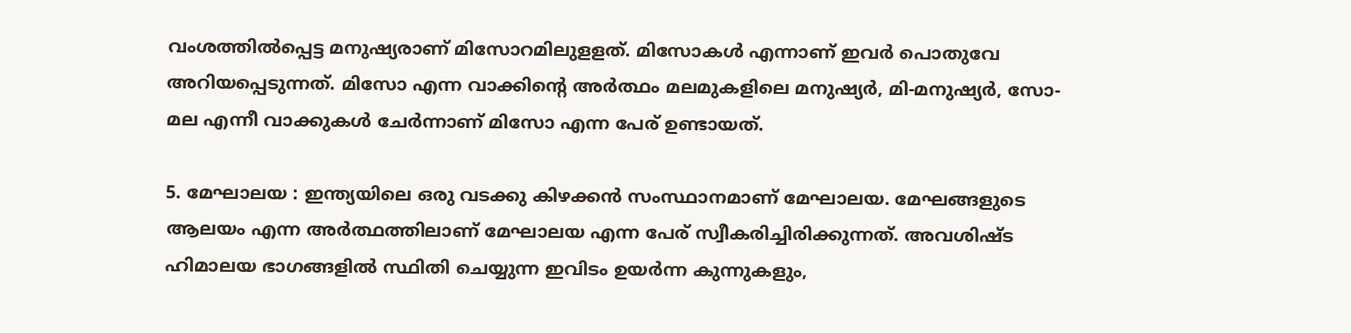വംശത്തിൽപ്പെട്ട മനുഷ്യരാണ് മിസോറമിലുളളത്. മിസോകൾ എന്നാണ്‌ ഇവർ പൊതുവേ അറിയപ്പെടുന്നത്. മിസോ എന്ന വാക്കിന്റെ അർത്ഥം മലമുകളിലെ മനുഷ്യർ, മി-മനുഷ്യർ, സോ-മല എന്നീ വാക്കുകൾ ചേർന്നാണ് മിസോ എന്ന പേര് ഉണ്ടായത്.

5. മേഘാലയ : ഇന്ത്യയിലെ ഒരു വടക്കു കിഴക്കൻ സംസ്ഥാനമാണ് മേഘാലയ. മേഘങ്ങളുടെ ആലയം എന്ന അർത്ഥത്തിലാണ് മേഘാലയ എന്ന പേര് സ്വീകരിച്ചിരിക്കുന്നത്. അവശിഷ്ട ഹിമാലയ ഭാഗങ്ങളിൽ സ്ഥിതി ചെയ്യുന്ന ഇവിടം ഉയർന്ന കുന്നുകളും,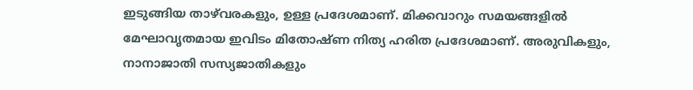ഇടുങ്ങിയ താഴ്‍വരകളും, ഉള്ള പ്രദേശമാണ്. മിക്കവാറും സമയങ്ങളിൽ മേഘാവൃതമായ ഇവിടം മിതോഷ്ണ നിത്യ ഹരിത പ്രദേശമാണ്. അരുവികളും, നാനാജാതി സസ്യജാതികളും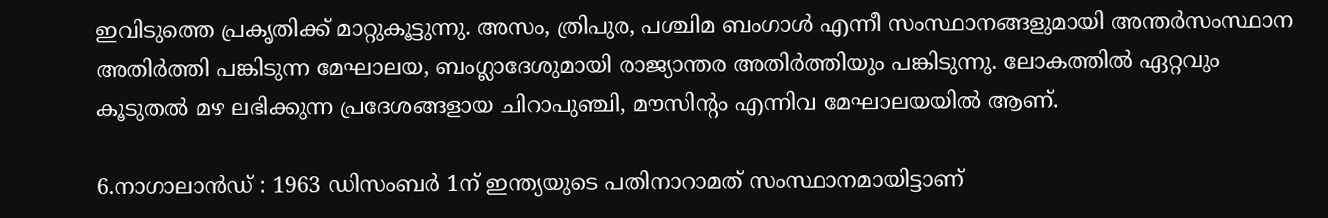ഇവിടുത്തെ പ്രകൃതിക്ക് മാറ്റുകൂട്ടുന്നു. അസം, ത്രിപുര, പശ്ചിമ ബംഗാൾ എന്നീ സംസ്ഥാനങ്ങളുമായി അന്തർസംസ്ഥാന അതിർത്തി പങ്കിടുന്ന മേഘാലയ, ബംഗ്ലാദേശുമായി രാജ്യാന്തര അതിർത്തിയും പങ്കിടുന്നു. ലോകത്തിൽ ഏറ്റവും കൂടുതൽ മഴ ലഭിക്കുന്ന പ്രദേശങ്ങളായ ചിറാപുഞ്ചി, മൗസിന്റം എന്നിവ മേഘാലയയിൽ ആണ്.

6.നാഗാലാ‌ൻഡ് : 1963 ഡിസംബർ 1ന് ഇന്ത്യയുടെ പതിനാറാമത് സംസ്ഥാനമായിട്ടാണ്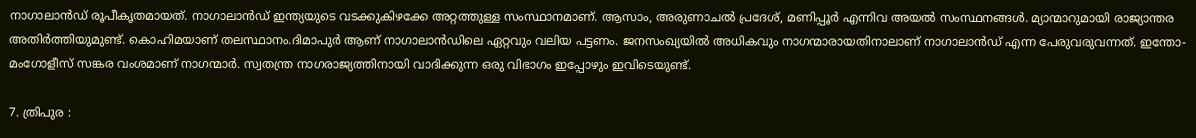നാഗാലാൻഡ്‌ രൂപീകൃതമായത്. നാഗാലാൻഡ്‌ ഇന്ത്യയുടെ വടക്കുകിഴക്കേ അറ്റത്തുള്ള സംസ്ഥാനമാണ്‌. ആസാം, അരുണാചൽ പ്രദേശ്‌, മണിപ്പൂർ എന്നിവ അയൽ സംസ്ഥനങ്ങൾ. മ്യാന്മാറുമായി രാജ്യാന്തര അതിർത്തിയുമുണ്ട്‌. കൊഹിമയാണ്‌ തലസ്ഥാനം.ദിമാപുർ ആണ് നാഗാലാൻഡിലെ ഏറ്റവും വലിയ പട്ടണം. ജനസംഖ്യയിൽ അധികവും നാഗന്മാരായതിനാലാണ്‌ നാഗാലാൻഡ്‌ എന്ന പേരുവരുവന്നത്‌. ഇന്തോ-മംഗോളീസ്‌ സങ്കര വംശമാണ്‌ നാഗന്മാർ. സ്വതന്ത്ര നാഗരാജ്യത്തിനായി വാദിക്കുന്ന ഒരു വിഭാഗം ഇപ്പോഴും ഇവിടെയുണ്ട്‌.

7. ത്രിപുര :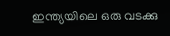ഇന്ത്യയിലെ ഒരു വടക്കു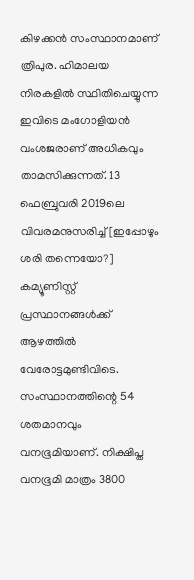കിഴക്കൻ സംസ്ഥാനമാണ്‌ ത്രിപുര. ഹിമാലയ നിരകളിൽ സ്ഥിതിചെയ്യുന്ന ഇവിടെ മംഗോളിയൻ വംശജരാണ്‌ അധികവും താമസിക്കുന്നത്‌. 13 ഫെബ്രുവരി 2019ലെ വിവരമനുസരിച്ച്[ഇപ്പോഴും ശരി തന്നെയോ?] കമ്യൂണിസ്റ്റ്‌ പ്രസ്ഥാനങ്ങൾക്ക്‌ ആഴത്തിൽ വേരോട്ടമുണ്ടിവിടെ. സംസ്ഥാനത്തിന്റെ 54 ശതമാനവും വനഭൂമിയാണ്‌. നിക്ഷിപ്ത വനഭൂമി മാത്രം 3800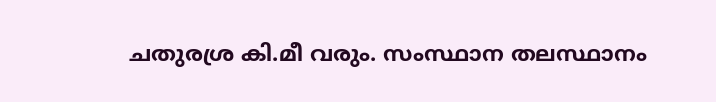ചതുരശ്ര കി.മീ വരും. സംസ്ഥാന തലസ്ഥാനം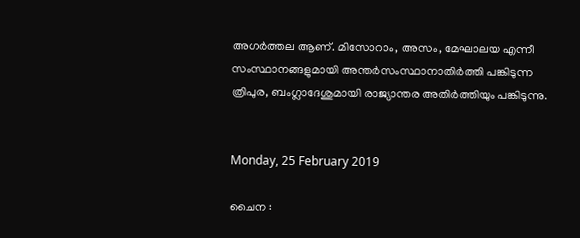അഗർത്തല ആണ്‌. മിസോറാം, അസം, മേഘാലയ എന്നീ സംസ്ഥാനങ്ങളുമായി അന്തർസംസ്ഥാനാതിർത്തി പങ്കിടുന്ന ത്രിപുര, ബംഗ്ലാദേശുമായി രാജ്യാന്തര അതിർത്തിയും പങ്കിടുന്നു.


Monday, 25 February 2019

ചൈന :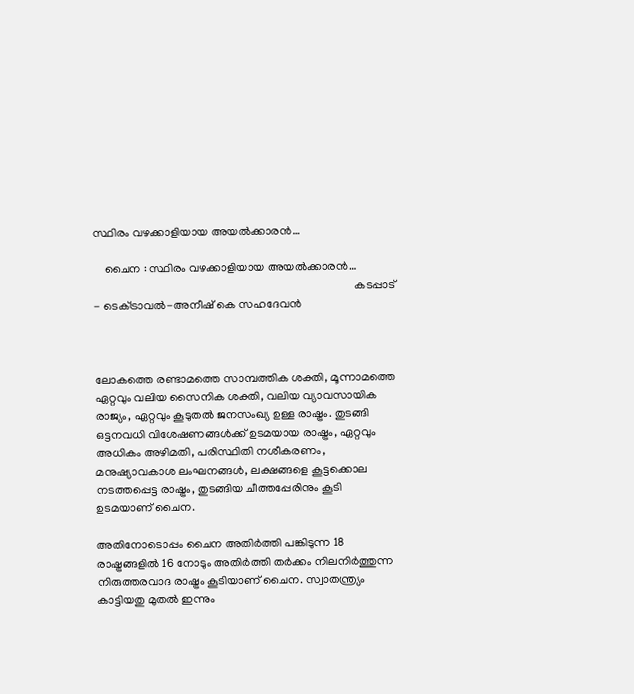സ്ഥിരം വഴക്കാളിയായ അയൽക്കാരൻ…

    ചൈന : സ്ഥിരം വഴക്കാളിയായ അയൽക്കാരൻ…
                                                                                         കടപ്പാട് - ടെക്‌ട്രാവൽ-അനീഷ് കെ സഹദേവൻ



ലോകത്തെ രണ്ടാമത്തെ സാമ്പത്തിക ശക്തി, മൂന്നാമത്തെ ഏറ്റവും വലിയ സൈനിക ശക്തി, വലിയ വ്യാവസായിക രാജ്യം, ഏറ്റവും കൂടുതൽ ജനസംഖ്യ ഉള്ള രാഷ്ട്രം. തുടങ്ങി ഒട്ടനവധി വിശേഷണങ്ങൾക്ക് ഉടമയായ രാഷ്ട്രം, ഏറ്റവും അധികം അഴിമതി, പരിസ്ഥിതി നശീകരണം, മനുഷ്യാവകാശ ലംഘനങ്ങൾ, ലക്ഷങ്ങളെ കൂട്ടക്കൊല നടത്തപ്പെട്ട രാഷ്ട്രം, തുടങ്ങിയ ചീത്തപ്പേരിനും കൂടി ഉടമയാണ് ചൈന.

അതിനോടൊപ്പം ചൈന അതിർത്തി പങ്കിടുന്ന 18 രാഷ്ട്രങ്ങളിൽ 16 നോടും അതിർത്തി തർക്കം നിലനിർത്തുന്ന നിരുത്തരവാദ രാഷ്ട്രം കൂടിയാണ് ചൈന. സ്വാതന്ത്ര്യം കാട്ടിയതു മുതൽ ഇന്നും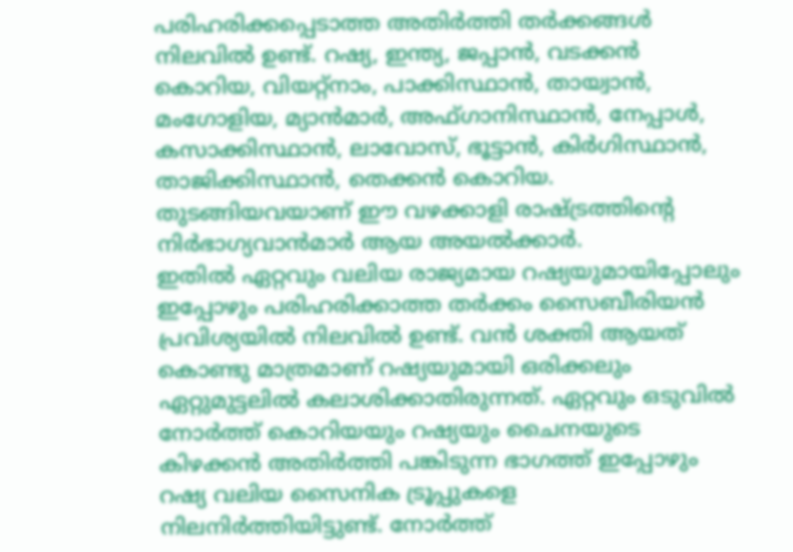പരിഹരിക്കപ്പെടാത്ത അതിർത്തി തർക്കങ്ങൾ നിലവിൽ ഉണ്ട്. റഷ്യ, ഇന്ത്യ, ജപ്പാൻ, വടക്കൻ കൊറിയ, വിയറ്റ്നാം, പാക്കിസ്ഥാൻ, തായ്വാൻ, മംഗോളിയ, മ്യാൻമാർ, അഫ്ഗാനിസ്ഥാൻ, നേപ്പാൾ, കസാക്കിസ്ഥാൻ, ലാവോസ്, ഭൂട്ടാൻ, കിർഗിസ്ഥാൻ, താജിക്കിസ്ഥാൻ, തെക്കൻ കൊറിയ. തുടങ്ങിയവയാണ് ഈ വഴക്കാളി രാഷ്ട്രത്തിന്റെ നിർഭാഗ്യവാൻമാർ ആയ അയൽക്കാർ.
ഇതിൽ ഏറ്റവും വലിയ രാജ്യമായ റഷ്യയുമായിപ്പോലും ഇപ്പോഴും പരിഹരിക്കാത്ത തർക്കം സൈബീരിയൻ പ്രവിശ്യയിൽ നിലവിൽ ഉണ്ട്. വൻ ശക്തി ആയത് കൊണ്ടു മാത്രമാണ് റഷ്യയുമായി ഒരിക്കലും ഏറ്റുമുട്ടലിൽ കലാശിക്കാതിരുന്നത്. ഏറ്റവും ഒടുവിൽ നോർത്ത് കൊറിയയും റഷ്യയും ചൈനയുടെ കിഴക്കൻ അതിർത്തി പങ്കിടുന്ന ഭാഗത്ത് ഇപ്പോഴും റഷ്യ വലിയ സൈനിക ട്രൂപ്പുകളെ നിലനിർത്തിയിട്ടുണ്ട്. നോർത്ത്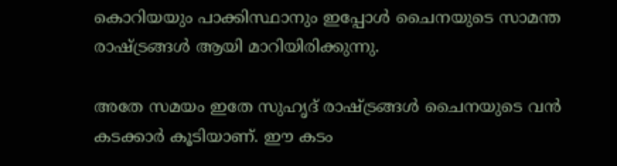കൊറിയയും പാക്കിസ്ഥാനും ഇപ്പോൾ ചൈനയുടെ സാമന്ത രാഷ്ട്രങ്ങൾ ആയി മാറിയിരിക്കുന്നു.

അതേ സമയം ഇതേ സുഹൃദ് രാഷ്ട്രങ്ങൾ ചൈനയുടെ വൻ കടക്കാർ കൂടിയാണ്. ഈ കടം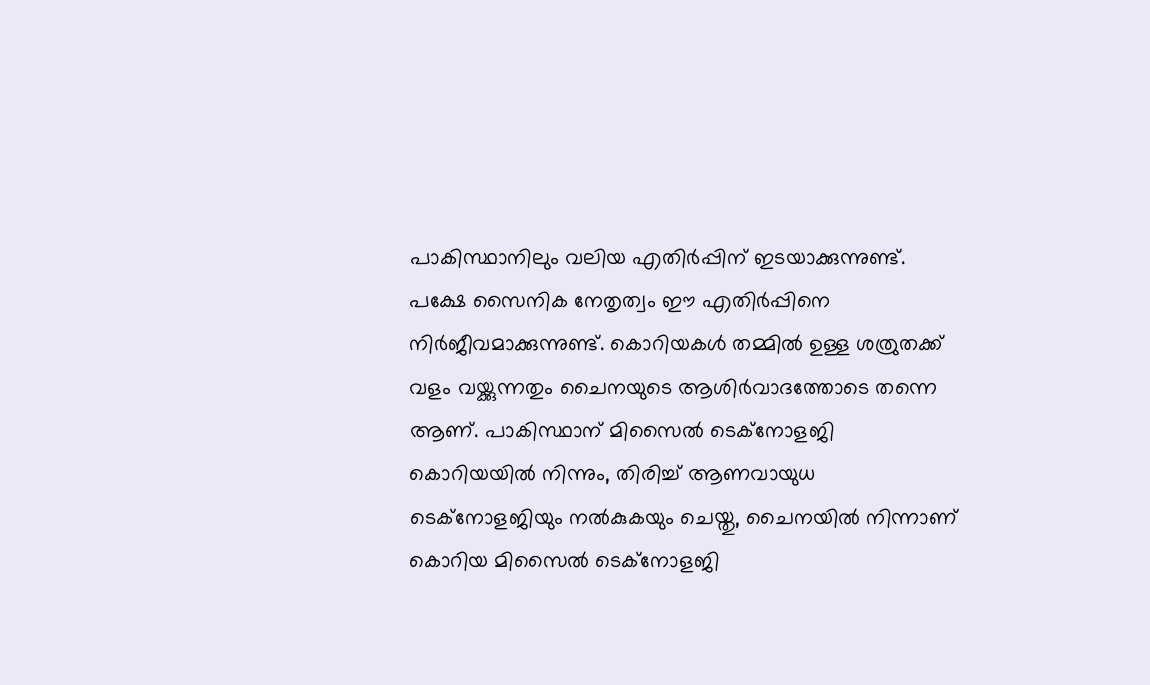പാകിസ്ഥാനിലും വലിയ എതിർപ്പിന് ഇടയാക്കുന്നുണ്ട്. പക്ഷേ സൈനിക നേതൃത്വം ഈ എതിർപ്പിനെ നിർജീവമാക്കുന്നുണ്ട്. കൊറിയകൾ തമ്മിൽ ഉള്ള ശത്രുതക്ക് വളം വയ്ക്കുന്നതും ചൈനയുടെ ആശിർവാദത്തോടെ തന്നെ ആണ്. പാകിസ്ഥാന് മിസൈൽ ടെക്നോളജി കൊറിയയിൽ നിന്നും, തിരിച്ച് ആണവായുധ ടെക്നോളജിയും നൽകുകയും ചെയ്തു, ചൈനയിൽ നിന്നാണ് കൊറിയ മിസൈൽ ടെക്നോളജി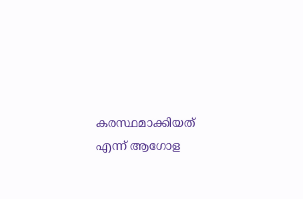കരസ്ഥമാക്കിയത് എന്ന് ആഗോള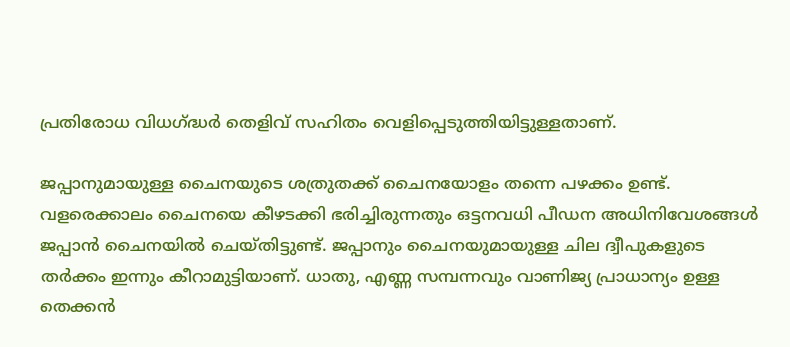പ്രതിരോധ വിധഗ്ദ്ധർ തെളിവ് സഹിതം വെളിപ്പെടുത്തിയിട്ടുള്ളതാണ്.

ജപ്പാനുമായുള്ള ചൈനയുടെ ശത്രുതക്ക് ചൈനയോളം തന്നെ പഴക്കം ഉണ്ട്. വളരെക്കാലം ചൈനയെ കീഴടക്കി ഭരിച്ചിരുന്നതും ഒട്ടനവധി പീഡന അധിനിവേശങ്ങൾ ജപ്പാൻ ചൈനയിൽ ചെയ്തിട്ടുണ്ട്. ജപ്പാനും ചൈനയുമായുള്ള ചില ദ്വീപുകളുടെ തർക്കം ഇന്നും കീറാമുട്ടിയാണ്. ധാതു, എണ്ണ സമ്പന്നവും വാണിജ്യ പ്രാധാന്യം ഉള്ള തെക്കൻ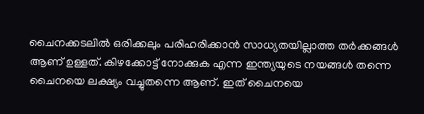ചൈനക്കടലിൽ ഒരിക്കലും പരിഹരിക്കാൻ സാധ്യതയില്ലാത്ത തർക്കങ്ങൾ ആണ് ഉള്ളത്. കിഴക്കോട്ട് നോക്കുക എന്ന ഇന്ത്യയുടെ നയങ്ങൾ തന്നെ ചൈനയെ ലക്ഷ്യം വച്ചുതന്നെ ആണ്. ഇത് ചൈനയെ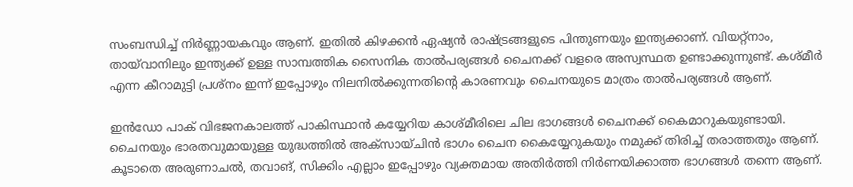സംബന്ധിച്ച് നിർണ്ണായകവും ആണ്. ഇതിൽ കിഴക്കൻ ഏഷ്യൻ രാഷ്ട്രങ്ങളുടെ പിന്തുണയും ഇന്ത്യക്കാണ്. വിയറ്റ്നാം, തായ്‌വാനിലും ഇന്ത്യക്ക് ഉള്ള സാമ്പത്തിക സൈനിക താൽപര്യങ്ങൾ ചൈനക്ക് വളരെ അസ്വസ്ഥത ഉണ്ടാക്കുന്നുണ്ട്. കശ്മീർ എന്ന കീറാമുട്ടി പ്രശ്നം ഇന്ന് ഇപ്പോഴും നിലനിൽക്കുന്നതിന്റെ കാരണവും ചൈനയുടെ മാത്രം താൽപര്യങ്ങൾ ആണ്.

ഇൻഡോ പാക് വിഭജനകാലത്ത് പാകിസ്ഥാൻ കയ്യേറിയ കാശ്മീരിലെ ചില ഭാഗങ്ങൾ ചൈനക്ക് കൈമാറുകയുണ്ടായി. ചൈനയും ഭാരതവുമായുള്ള യുദ്ധത്തിൽ അക്സായ്ചിൻ ഭാഗം ചൈന കൈയ്യേറുകയും നമുക്ക് തിരിച്ച് തരാത്തതും ആണ്. കൂടാതെ അരുണാചൽ, തവാങ്, സിക്കിം എല്ലാം ഇപ്പോഴും വ്യക്തമായ അതിർത്തി നിർണയിക്കാത്ത ഭാഗങ്ങൾ തന്നെ ആണ്.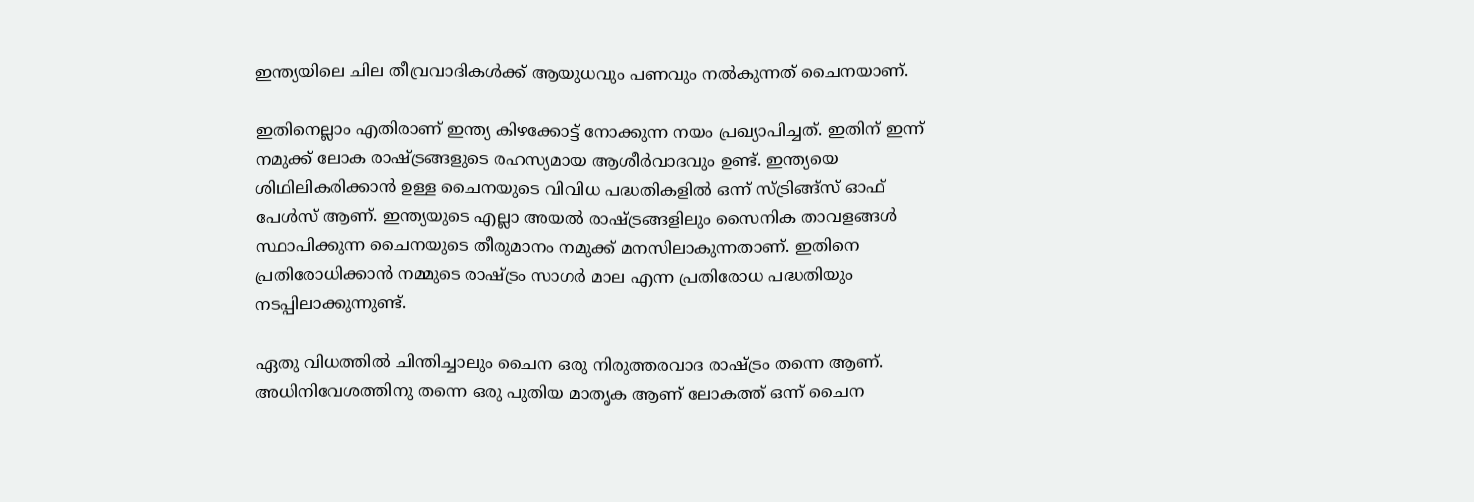ഇന്ത്യയിലെ ചില തീവ്രവാദികൾക്ക് ആയുധവും പണവും നൽകുന്നത് ചൈനയാണ്.

ഇതിനെല്ലാം എതിരാണ് ഇന്ത്യ കിഴക്കോട്ട് നോക്കുന്ന നയം പ്രഖ്യാപിച്ചത്. ഇതിന് ഇന്ന് നമുക്ക് ലോക രാഷ്ട്രങ്ങളുടെ രഹസ്യമായ ആശീർവാദവും ഉണ്ട്. ഇന്ത്യയെ ശിഥിലികരിക്കാൻ ഉള്ള ചൈനയുടെ വിവിധ പദ്ധതികളിൽ ഒന്ന് സ്ട്രിങ്ങ്സ് ഓഫ് പേൾസ് ആണ്. ഇന്ത്യയുടെ എല്ലാ അയൽ രാഷ്ട്രങ്ങളിലും സൈനിക താവളങ്ങൾ സ്ഥാപിക്കുന്ന ചൈനയുടെ തീരുമാനം നമുക്ക് മനസിലാകുന്നതാണ്. ഇതിനെ പ്രതിരോധിക്കാൻ നമ്മുടെ രാഷ്ട്രം സാഗർ മാല എന്ന പ്രതിരോധ പദ്ധതിയും നടപ്പിലാക്കുന്നുണ്ട്.

ഏതു വിധത്തിൽ ചിന്തിച്ചാലും ചൈന ഒരു നിരുത്തരവാദ രാഷ്ട്രം തന്നെ ആണ്. അധിനിവേശത്തിനു തന്നെ ഒരു പുതിയ മാതൃക ആണ് ലോകത്ത് ഒന്ന് ചൈന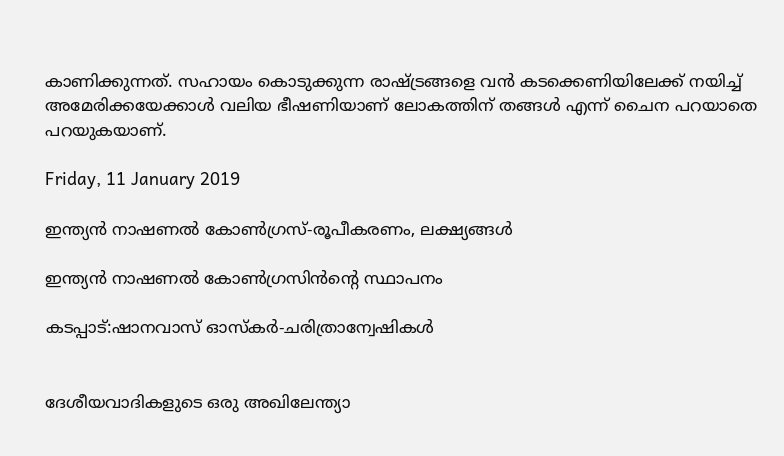കാണിക്കുന്നത്. സഹായം കൊടുക്കുന്ന രാഷ്ട്രങ്ങളെ വൻ കടക്കെണിയിലേക്ക് നയിച്ച് അമേരിക്കയേക്കാൾ വലിയ ഭീഷണിയാണ് ലോകത്തിന് തങ്ങൾ എന്ന് ചൈന പറയാതെ പറയുകയാണ്.

Friday, 11 January 2019

ഇന്ത്യൻ നാഷണൽ കോൺഗ്രസ്-രൂപീകരണം, ലക്ഷ്യങ്ങള്‍

ഇന്ത്യൻ നാഷണൽ കോൺഗ്രസിൻന്റെ സ്ഥാപനം

കടപ്പാട്:ഷാനവാസ്‌ ഓസ്കര്‍-ചരിത്രാന്വേഷികള്‍


ദേശീയവാദികളുടെ ഒരു അഖിലേന്ത്യാ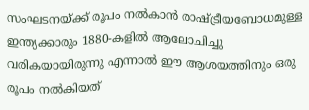സംഘടനയ്ക്ക് രൂപം നൽകാൻ രാഷ്ട്രീയബോധമുള്ള ഇന്ത്യക്കാരും 1880-കളിൽ ആലോചിച്ചു വരികയായിരുന്നു എന്നാൽ ഈ ആശയത്തിനും ഒരു രൂപം നൽകിയത്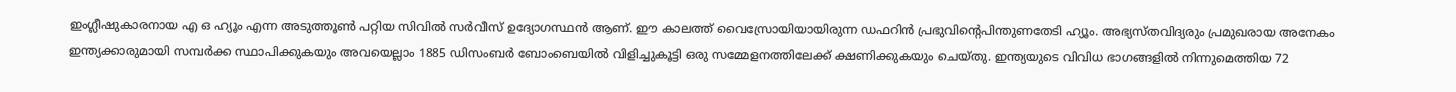ഇംഗ്ലീഷുകാരനായ എ ഒ ഹ്യൂം എന്ന അടുത്തൂൺ പറ്റിയ സിവിൽ സർവീസ് ഉദ്യോഗസ്ഥൻ ആണ്. ഈ കാലത്ത് വൈസ്രോയിയായിരുന്ന ഡഫറിൻ പ്രഭുവിന്റെപിന്തുണതേടി ഹ്യൂം. അഭ്യസ്തവിദ്യരും പ്രമുഖരായ അനേകം ഇന്ത്യക്കാരുമായി സമ്പർക്ക സ്ഥാപിക്കുകയും അവയെല്ലാം 1885 ഡിസംബർ ബോംബെയിൽ വിളിച്ചുകൂട്ടി ഒരു സമ്മേളനത്തിലേക്ക് ക്ഷണിക്കുകയും ചെയ്തു. ഇന്ത്യയുടെ വിവിധ ഭാഗങ്ങളിൽ നിന്നുമെത്തിയ 72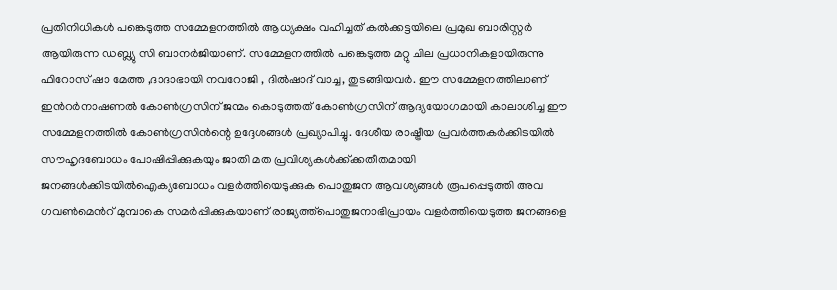പ്രതിനിധികൾ പങ്കെടുത്ത സമ്മേളനത്തിൽ ആധ്യക്ഷം വഹിച്ചത് കൽക്കട്ടയിലെ പ്രമുഖ ബാരിസ്റ്റർ ആയിരുന്ന ഡബ്ല്യു സി ബാനർജിയാണ്. സമ്മേളനത്തിൽ പങ്കെടുത്ത മറ്റു ചില പ്രധാനികളായിരുന്നു ഫിറോസ് ഷാ മേത്ത ,ദാദാഭായി നവറോജി , ദിൽഷാദ് വാച്ച, തുടങ്ങിയവർ. ഈ സമ്മേളനത്തിലാണ് ഇൻറർനാഷണൽ കോൺഗ്രസിന് ജന്മം കൊടുത്തത് കോൺഗ്രസിന് ആദ്യയോഗമായി കാലാശിച്ച ഈ സമ്മേളനത്തിൽ കോൺഗ്രസിൻന്റെ ഉദ്ദേശങ്ങൾ പ്രഖ്യാപിച്ചു. ദേശീയ രാഷ്ട്രീയ പ്രവർത്തകർക്കിടയിൽ സൗഹൃദബോധം പോഷിപ്പിക്കുകയും ജാതി മത പ്രവിശ്യകൾക്ക്ക്കതീതമായി ജനങ്ങൾക്കിടയിൽഐക്യബോധം വളർത്തിയെടുക്കുക പൊതുജന ആവശ്യങ്ങൾ രൂപപ്പെടുത്തി അവ ഗവൺമെൻറ് മുമ്പാകെ സമർപ്പിക്കുകയാണ് രാജ്യത്ത്പൊതുജനാഭിപ്രായം വളർത്തിയെടുത്ത ജനങ്ങളെ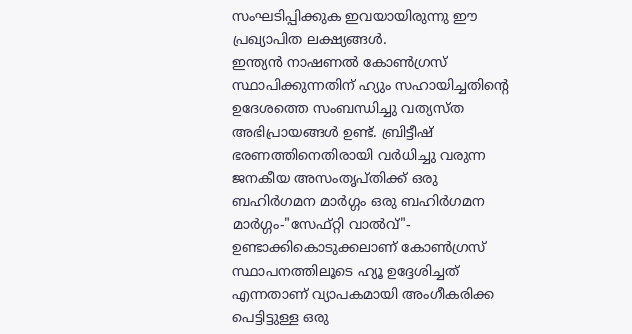സംഘടിപ്പിക്കുക ഇവയായിരുന്നു ഈ പ്രഖ്യാപിത ലക്ഷ്യങ്ങൾ.
ഇന്ത്യൻ നാഷണൽ കോൺഗ്രസ് സ്ഥാപിക്കുന്നതിന് ഹ്യും സഹായിച്ചതിന്റെ ഉദേശത്തെ സംബന്ധിച്ചു വത്യസ്ത അഭിപ്രായങ്ങൾ ഉണ്ട്. ബ്രിട്ടീഷ് ഭരണത്തിനെതിരായി വർധിച്ചു വരുന്ന ജനകീയ അസംതൃപ്തിക്ക് ഒരു ബഹിർഗമന മാർഗ്ഗം ഒരു ബഹിർഗമന മാർഗ്ഗം-"സേഫ്റ്റി വാൽവ്"- ഉണ്ടാക്കികൊടുക്കലാണ് കോൺഗ്രസ് സ്ഥാപനത്തിലൂടെ ഹ്യൂ ഉദ്ദേശിച്ചത് എന്നതാണ് വ്യാപകമായി അംഗീകരിക്ക പെട്ടിട്ടുള്ള ഒരു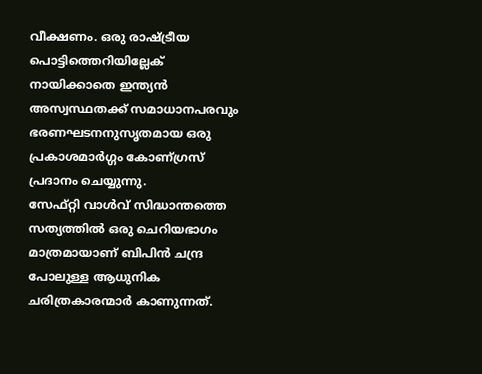വീക്ഷണം. ഒരു രാഷ്ട്രീയ പൊട്ടിത്തെറിയില്ലേക് നായിക്കാതെ ഇന്ത്യൻ അസ്വസ്ഥതക്ക്‌ സമാധാനപരവും ഭരണഘടനനുസൃതമായ ഒരു പ്രകാശമാർഗ്ഗം കോണ്ഗ്രസ് പ്രദാനം ചെയ്യുന്നു.
സേഫ്റ്റി വാൾവ് സിദ്ധാന്തത്തെ സത്യത്തിൽ ഒരു ചെറിയഭാഗം മാത്രമായാണ് ബിപിൻ ചന്ദ്ര പോലുള്ള ആധുനിക ചരിത്രകാരന്മാർ കാണുന്നത്.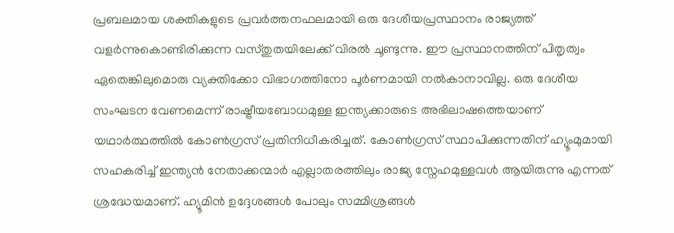പ്രബലമായ ശക്തികളുടെ പ്രവർത്തനഫലമായി ഒരു ദേശീയപ്രസ്ഥാനം രാജ്യത്ത് വളർന്നുകൊണ്ടിരിക്കുന്ന വസ്തുതയിലേക്ക് വിരൽ ചൂണ്ടുന്നു. ഈ പ്രസ്ഥാനത്തിന് പിതൃത്വം ഏതെങ്കിലുമൊരു വ്യക്തിക്കോ വിഭാഗത്തിനോ പൂർണമായി നൽകാനാവില്ല. ഒരു ദേശീയ സംഘടന വേണമെന്ന് രാഷ്ട്രീയബോധമുള്ള ഇന്ത്യക്കാരുടെ അഭിലാഷത്തെയാണ് യഥാർത്ഥത്തിൽ കോൺഗ്രസ് പ്രതിനിധീകരിച്ചത്. കോൺഗ്രസ് സ്ഥാപിക്കുന്നതിന് ഹ്യൂംമുമായി സഹകരിച്ച് ഇന്ത്യൻ നേതാക്കന്മാർ എല്ലാതരത്തിലും രാജ്യ സ്നേഹമുള്ളവൾ ആയിരുന്നു എന്നത് ശ്രദ്ധേയമാണ്. ഹ്യൂമിൻ ഉദ്ദേശങ്ങൾ പോലും സമ്മിശ്രങ്ങൾ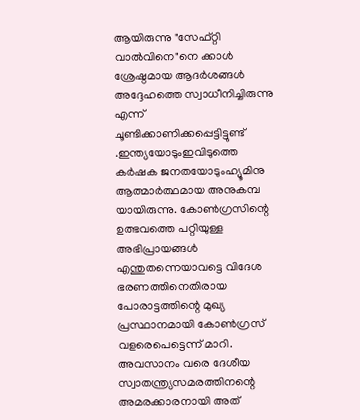ആയിരുന്നു "സേഫ്റ്റി വാൽവിനെ"നെ ക്കാൾ ശ്രേഷ്ഠമായ ആദർശങ്ങൾ അദ്ദേഹത്തെ സ്വാധീനിച്ചിരുന്നു എന്ന് ചൂണ്ടിക്കാണിക്കപ്പെട്ടിട്ടുണ്ട് .ഇന്ത്യയോടുംഇവിടുത്തെ കർഷക ജനതയോടുംഹ്യൂമിനു ആത്മാർത്ഥമായ അനുകമ്പ യായിരുന്നു. കോൺഗ്രസിന്റെ ഉത്ഭവത്തെ പറ്റിയുള്ള അഭിപ്രായങ്ങൾ എന്തുതന്നെയാവട്ടെ വിദേശ ഭരണത്തിനെതിരായ പോരാട്ടത്തിന്റെ മുഖ്യ പ്രസ്ഥാനമായി കോൺഗ്രസ് വളരെപെട്ടെന്ന് മാറി. അവസാനം വരെ ദേശീയ സ്വാതന്ത്ര്യസമരത്തിനന്റെ അമരക്കാരനായി അത്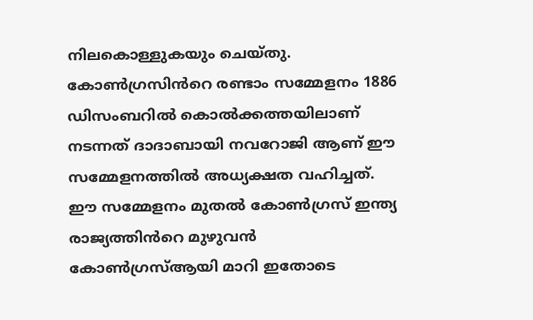നിലകൊള്ളുകയും ചെയ്തു.
കോൺഗ്രസിൻറെ രണ്ടാം സമ്മേളനം 1886 ഡിസംബറിൽ കൊൽക്കത്തയിലാണ് നടന്നത് ദാദാബായി നവറോജി ആണ് ഈ സമ്മേളനത്തിൽ അധ്യക്ഷത വഹിച്ചത്. ഈ സമ്മേളനം മുതൽ കോൺഗ്രസ് ഇന്ത്യ രാജ്യത്തിൻറെ മുഴുവൻ കോൺഗ്രസ്ആയി മാറി ഇതോടെ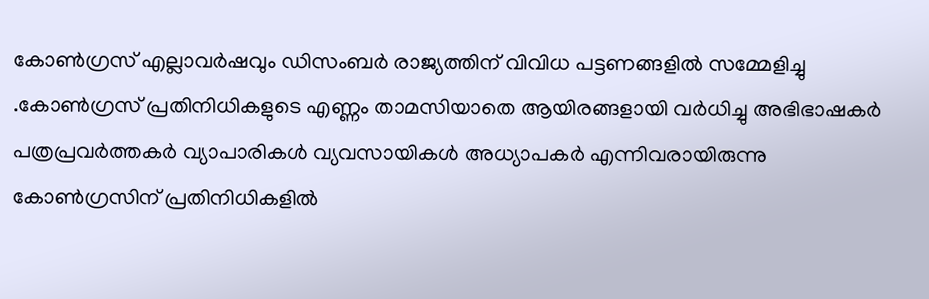കോൺഗ്രസ് എല്ലാവർഷവും ഡിസംബർ രാജ്യത്തിന് വിവിധ പട്ടണങ്ങളിൽ സമ്മേളിച്ചു .കോൺഗ്രസ് പ്രതിനിധികളുടെ എണ്ണം താമസിയാതെ ആയിരങ്ങളായി വർധിച്ചു അഭിഭാഷകർ പത്രപ്രവർത്തകർ വ്യാപാരികൾ വ്യവസായികൾ അധ്യാപകർ എന്നിവരായിരുന്നു കോൺഗ്രസിന് പ്രതിനിധികളിൽ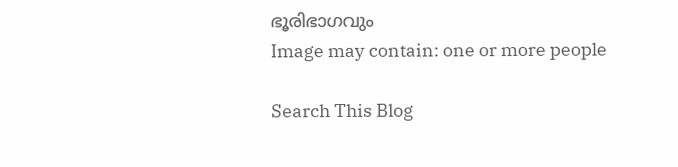ഭൂരിഭാഗവും
Image may contain: one or more people

Search This Blog